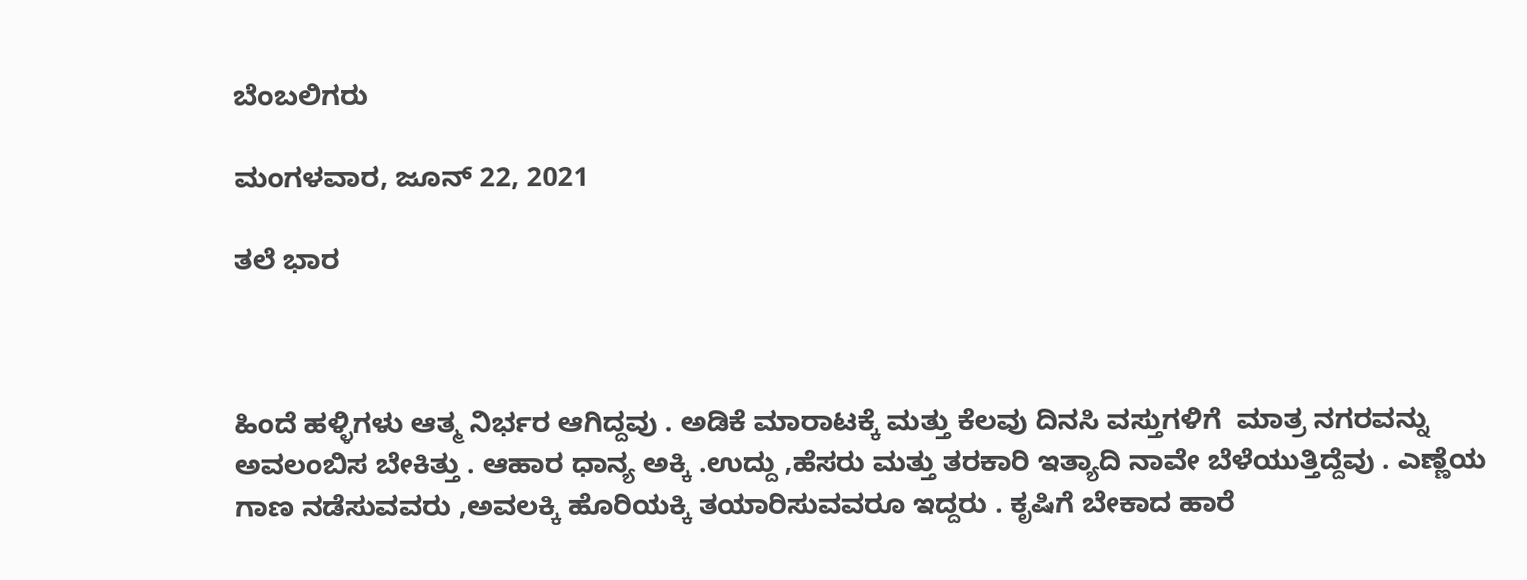ಬೆಂಬಲಿಗರು

ಮಂಗಳವಾರ, ಜೂನ್ 22, 2021

ತಲೆ ಭಾರ



ಹಿಂದೆ ಹಳ್ಳಿಗಳು ಆತ್ಮ ನಿರ್ಭರ ಆಗಿದ್ದವು . ಅಡಿಕೆ ಮಾರಾಟಕ್ಕೆ ಮತ್ತು ಕೆಲವು ದಿನಸಿ ವಸ್ತುಗಳಿಗೆ  ಮಾತ್ರ ನಗರವನ್ನು ಅವಲಂಬಿಸ ಬೇಕಿತ್ತು . ಆಹಾರ ಧಾನ್ಯ ಅಕ್ಕಿ .ಉದ್ದು ,ಹೆಸರು ಮತ್ತು ತರಕಾರಿ ಇತ್ಯಾದಿ ನಾವೇ ಬೆಳೆಯುತ್ತಿದ್ದೆವು . ಎಣ್ಣೆಯ ಗಾಣ ನಡೆಸುವವರು ,ಅವಲಕ್ಕಿ ಹೊರಿಯಕ್ಕಿ ತಯಾರಿಸುವವರೂ ಇದ್ದರು . ಕೃಷಿಗೆ ಬೇಕಾದ ಹಾರೆ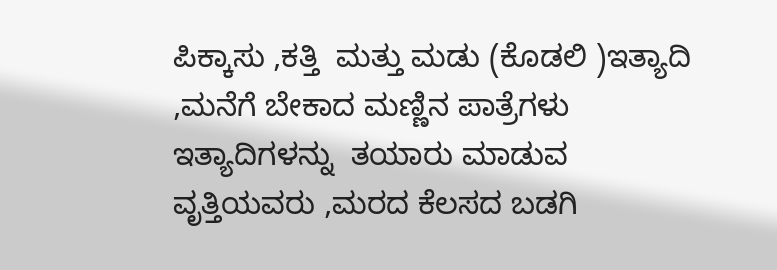ಪಿಕ್ಕಾಸು ,ಕತ್ತಿ  ಮತ್ತು ಮಡು (ಕೊಡಲಿ )ಇತ್ಯಾದಿ ,ಮನೆಗೆ ಬೇಕಾದ ಮಣ್ಣಿನ ಪಾತ್ರೆಗಳು ಇತ್ಯಾದಿಗಳನ್ನು  ತಯಾರು ಮಾಡುವ ವೃತ್ತಿಯವರು ,ಮರದ ಕೆಲಸದ ಬಡಗಿ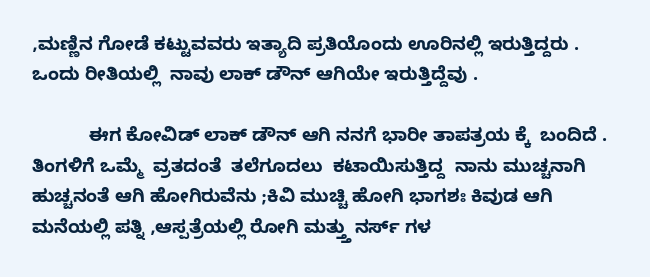,ಮಣ್ಣಿನ ಗೋಡೆ ಕಟ್ಟುವವರು ಇತ್ಯಾದಿ ಪ್ರತಿಯೊಂದು ಊರಿನಲ್ಲಿ ಇರುತ್ತಿದ್ದರು . ಒಂದು ರೀತಿಯಲ್ಲಿ  ನಾವು ಲಾಕ್ ಡೌನ್ ಆಗಿಯೇ ಇರುತ್ತಿದ್ದೆವು .

           ಈಗ ಕೋವಿಡ್ ಲಾಕ್ ಡೌನ್ ಆಗಿ ನನಗೆ ಭಾರೀ ತಾಪತ್ರಯ ಕ್ಕೆ  ಬಂದಿದೆ . ತಿಂಗಳಿಗೆ ಒಮ್ಮೆ  ವ್ರತದಂತೆ  ತಲೆಗೂದಲು  ಕಟಾಯಿಸುತ್ತಿದ್ದ  ನಾನು ಮುಚ್ಚನಾಗಿ ಹುಚ್ಚನಂತೆ ಆಗಿ ಹೋಗಿರುವೆನು ;ಕಿವಿ ಮುಚ್ಚಿ ಹೋಗಿ ಭಾಗಶಃ ಕಿವುಡ ಆಗಿ  ಮನೆಯಲ್ಲಿ ಪತ್ನಿ ,ಆಸ್ಪತ್ರೆಯಲ್ಲಿ ರೋಗಿ ಮತ್ತ್ತು ನರ್ಸ್ ಗಳ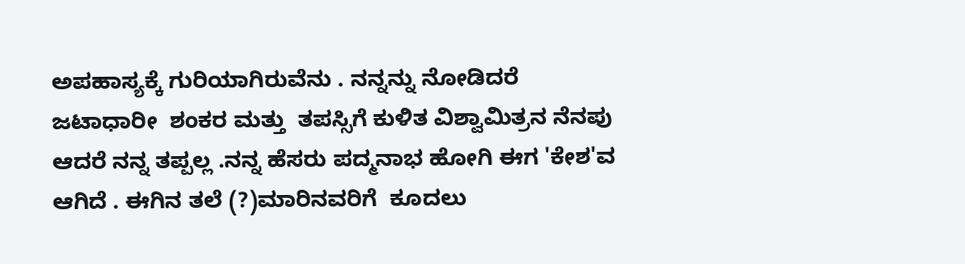ಅಪಹಾಸ್ಯಕ್ಕೆ ಗುರಿಯಾಗಿರುವೆನು . ನನ್ನನ್ನು ನೋಡಿದರೆ ಜಟಾಧಾರೀ  ಶಂಕರ ಮತ್ತು  ತಪಸ್ಸಿಗೆ ಕುಳಿತ ವಿಶ್ವಾಮಿತ್ರನ ನೆನಪು ಆದರೆ ನನ್ನ ತಪ್ಪಲ್ಲ .ನನ್ನ ಹೆಸರು ಪದ್ಮನಾಭ ಹೋಗಿ ಈಗ 'ಕೇಶ'ವ ಆಗಿದೆ . ಈಗಿನ ತಲೆ (?)ಮಾರಿನವರಿಗೆ  ಕೂದಲು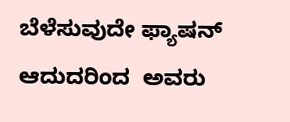ಬೆಳೆಸುವುದೇ ಫ್ಯಾಷನ್ ಆದುದರಿಂದ  ಅವರು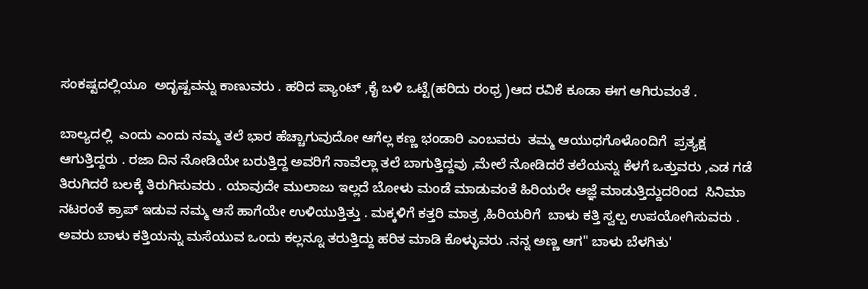ಸಂಕಷ್ಟದಲ್ಲಿಯೂ  ಅದೃಷ್ಟವನ್ನು ಕಾಣುವರು . ಹರಿದ ಪ್ಯಾಂಟ್ ,ಕೈ ಬಳಿ ಒಟ್ಟೆ(ಹರಿದು ರಂಧ್ರ )ಆದ ರವಿಕೆ ಕೂಡಾ ಈಗ ಆಗಿರುವಂತೆ .

ಬಾಲ್ಯದಲ್ಲಿ  ಎಂದು ಎಂದು ನಮ್ಮ ತಲೆ ಭಾರ ಹೆಚ್ಚಾಗುವುದೋ ಆಗೆಲ್ಲ ಕಣ್ಣ ಭಂಡಾರಿ ಎಂಬವರು  ತಮ್ಮ ಆಯುಧಗೊಳೊಂದಿಗೆ  ಪ್ರತ್ಯಕ್ಷ ಆಗುತ್ತಿದ್ದರು . ರಜಾ ದಿನ ನೋಡಿಯೇ ಬರುತ್ತಿದ್ದ ಅವರಿಗೆ ನಾವೆಲ್ಲಾ ತಲೆ ಬಾಗುತ್ತಿದ್ದವು ,ಮೇಲೆ ನೋಡಿದರೆ ತಲೆಯನ್ನು ಕೆಳಗೆ ಒತ್ತುವರು ,ಎಡ ಗಡೆ ತಿರುಗಿದರೆ ಬಲಕ್ಕೆ ತಿರುಗಿಸುವರು . ಯಾವುದೇ ಮುಲಾಜು ಇಲ್ಲದೆ ಬೋಳು ಮಂಡೆ ಮಾಡುವಂತೆ ಹಿರಿಯರೇ ಆಜ್ಞೆ ಮಾಡುತ್ತಿದ್ದುದರಿಂದ  ಸಿನಿಮಾ ನಟರಂತೆ ಕ್ರಾಪ್ ಇಡುವ ನಮ್ಮ ಆಸೆ ಹಾಗೆಯೇ ಉಳಿಯುತ್ತಿತ್ತು . ಮಕ್ಕಳಿಗೆ ಕತ್ತರಿ ಮಾತ್ರ ,ಹಿರಿಯರಿಗೆ  ಬಾಳು ಕತ್ತಿ ಸ್ವಲ್ಪ ಉಪಯೋಗಿಸುವರು . ಅವರು ಬಾಳು ಕತ್ತಿಯನ್ನು ಮಸೆಯುವ ಒಂದು ಕಲ್ಲನ್ನೂ ತರುತ್ತಿದ್ದು ಹರಿತ ಮಾಡಿ ಕೊಳ್ಳುವರು .ನನ್ನ ಅಣ್ಣ ಆಗ" ಬಾಳು ಬೆಳಗಿತು'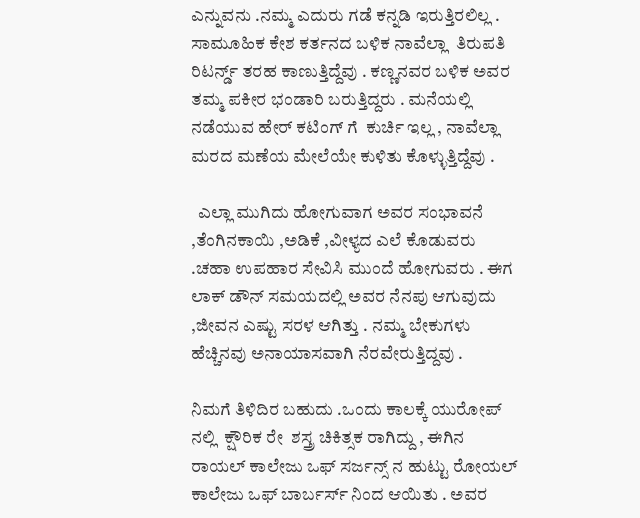ಎನ್ನುವನು .ನಮ್ಮ ಎದುರು ಗಡೆ ಕನ್ನಡಿ ಇರುತ್ತಿರಲಿಲ್ಲ . ಸಾಮೂಹಿಕ ಕೇಶ ಕರ್ತನದ ಬಳಿಕ ನಾವೆಲ್ಲಾ  ತಿರುಪತಿ ರಿಟರ್ನ್ಡ್ ತರಹ ಕಾಣುತ್ತಿದ್ದೆವು . ಕಣ್ಣನವರ ಬಳಿಕ ಅವರ ತಮ್ಮ ಪಕೀರ ಭಂಡಾರಿ ಬರುತ್ತಿದ್ದರು . ಮನೆಯಲ್ಲಿ ನಡೆಯುವ ಹೇರ್ ಕಟಿಂಗ್ ಗೆ  ಕುರ್ಚಿ ಇಲ್ಲ , ನಾವೆಲ್ಲಾ ಮರದ ಮಣೆಯ ಮೇಲೆಯೇ ಕುಳಿತು ಕೊಳ್ಳುತ್ತಿದ್ದೆವು .

  ಎಲ್ಲಾ ಮುಗಿದು ಹೋಗುವಾಗ ಅವರ ಸಂಭಾವನೆ ,ತೆಂಗಿನಕಾಯಿ ,ಅಡಿಕೆ ,ವೀಳ್ಯದ ಎಲೆ ಕೊಡುವರು  .ಚಹಾ ಉಪಹಾರ ಸೇವಿಸಿ ಮುಂದೆ ಹೋಗುವರು . ಈಗ ಲಾಕ್ ಡೌನ್ ಸಮಯದಲ್ಲಿ ಅವರ ನೆನಪು ಆಗುವುದು ,ಜೀವನ ಎಷ್ಟು ಸರಳ ಆಗಿತ್ತು . ನಮ್ಮ ಬೇಕುಗಳು ಹೆಚ್ಚಿನವು ಅನಾಯಾಸವಾಗಿ ನೆರವೇರುತ್ತಿದ್ದವು .

ನಿಮಗೆ ತಿಳಿದಿರ ಬಹುದು .ಒಂದು ಕಾಲಕ್ಕೆ ಯುರೋಪ್ ನಲ್ಲಿ  ಕ್ಷೌರಿಕ ರೇ  ಶಸ್ತ್ರ ಚಿಕಿತ್ಸಕ ರಾಗಿದ್ದು , ಈಗಿನ ರಾಯಲ್ ಕಾಲೇಜು ಒಫ್ ಸರ್ಜನ್ಸ್ ನ ಹುಟ್ಟು ರೋಯಲ್ ಕಾಲೇಜು ಒಫ್ ಬಾರ್ಬರ್ಸ್ ನಿಂದ ಆಯಿತು . ಅವರ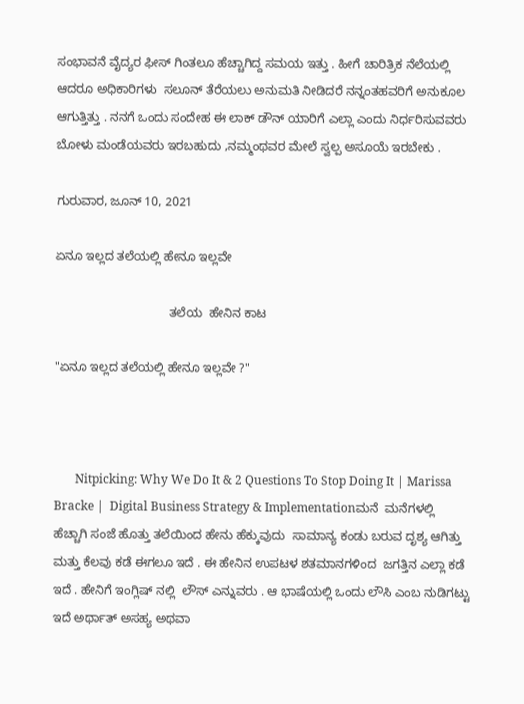ಸಂಭಾವನೆ ವೈದ್ಯರ ಫೀಸ್ ಗಿಂತಲೂ ಹೆಚ್ಚಾಗಿದ್ದ ಸಮಯ ಇತ್ತು . ಹೀಗೆ ಚಾರಿತ್ರಿಕ ನೆಲೆಯಲ್ಲಿ ಆದರೂ ಅಧಿಕಾರಿಗಳು  ಸಲೂನ್ ತೆರೆಯಲು ಅನುಮತಿ ನೀಡಿದರೆ ನನ್ನಂತಹವರಿಗೆ ಅನುಕೂಲ ಆಗುತ್ತಿತ್ತು . ನನಗೆ ಒಂದು ಸಂದೇಹ ಈ ಲಾಕ್ ಡೌನ್ ಯಾರಿಗೆ ಎಲ್ಲಾ ಎಂದು ನಿರ್ಧರಿಸುವವರು  ಬೋಳು ಮಂಡೆಯವರು ಇರಬಹುದು ,ನಮ್ಮಂಥವರ ಮೇಲೆ ಸ್ವಲ್ಪ ಅಸೂಯೆ ಇರಬೇಕು .

ಗುರುವಾರ, ಜೂನ್ 10, 2021

ಏನೂ ಇಲ್ಲದ ತಲೆಯಲ್ಲಿ ಹೇನೂ ಇಲ್ಲವೇ

                                 ತಲೆಯ  ಹೇನಿನ ಕಾಟ

"ಏನೂ ಇಲ್ಲದ ತಲೆಯಲ್ಲಿ ಹೇನೂ ಇಲ್ಲವೇ ?"



       Nitpicking: Why We Do It & 2 Questions To Stop Doing It | Marissa Bracke |  Digital Business Strategy & Implementationಮನೆ  ಮನೆಗಳಲ್ಲಿ  ಹೆಚ್ಚಾಗಿ ಸಂಜೆ ಹೊತ್ತು ತಲೆಯಿಂದ ಹೇನು ಹೆಕ್ಕುವುದು  ಸಾಮಾನ್ಯ ಕಂಡು ಬರುವ ದೃಶ್ಯ ಆಗಿತ್ತು ಮತ್ತು ಕೆಲವು ಕಡೆ ಈಗಲೂ ಇದೆ . ಈ ಹೇನಿನ ಉಪಟಳ ಶತಮಾನಗಳಿಂದ  ಜಗತ್ತಿನ ಎಲ್ಲಾ ಕಡೆ ಇದೆ . ಹೇನಿಗೆ ಇಂಗ್ಲಿಷ್ ನಲ್ಲಿ  ಲೌಸ್ ಎನ್ನುವರು . ಆ ಭಾಷೆಯಲ್ಲಿ ಒಂದು ಲೌಸಿ ಎಂಬ ನುಡಿಗಟ್ಟು ಇದೆ ಅರ್ಥಾತ್ ಅಸಹ್ಯ ಅಥವಾ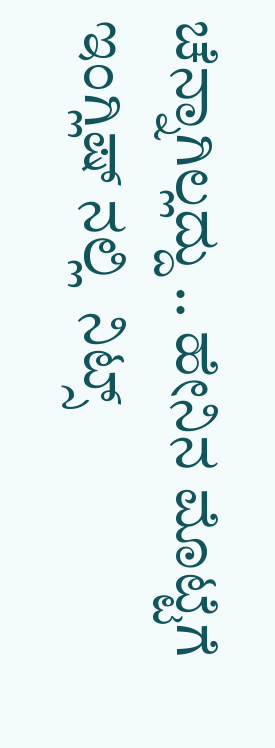ಚೆನ್ನಾಗಿಲ್ಲದ್ದು .. ಹೇನಿನ ಮೊಟ್ಟೆಗೆ ಇಂಗ್ಲಿಷ್ ನಲ್ಲಿ  ನಿಟ್ಸ್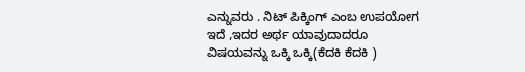ಎನ್ನುವರು . ನಿಟ್ ಪಿಕ್ಕಿಂಗ್ ಎಂಬ ಉಪಯೋಗ ಇದೆ ,ಇದರ ಅರ್ಥ ಯಾವುದಾದರೂ ವಿಷಯವನ್ನು ಒಕ್ಕಿ ಒಕ್ಕಿ(ಕೆದಕಿ ಕೆದಕಿ )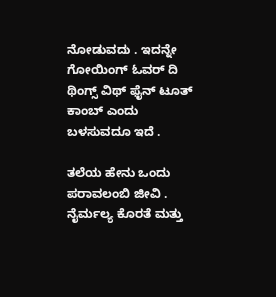ನೋಡುವದು . ಇದನ್ನೇ ಗೋಯಿಂಗ್ ಓವರ್ ದಿ ಥಿಂಗ್ಸ್ ವಿಥ್ ಫೈನ್ ಟೂತ್  ಕಾಂಬ್ ಎಂದು ಬಳಸುವದೂ ಇದೆ .

ತಲೆಯ ಹೇನು ಒಂದು ಪರಾವಲಂಬಿ ಜೀವಿ . ನೈರ್ಮಲ್ಯ ಕೊರತೆ ಮತ್ತು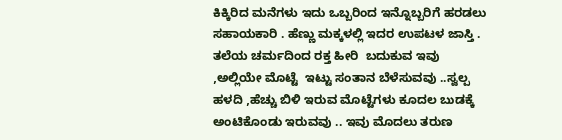ಕಿಕ್ಕಿರಿದ ಮನೆಗಳು ಇದು ಒಬ್ಬರಿಂದ ಇನ್ನೊಬ್ಬರಿಗೆ ಹರಡಲು ಸಹಾಯಕಾರಿ . ಹೆಣ್ಣು ಮಕ್ಕಳಲ್ಲಿ ಇದರ ಉಪಟಳ ಜಾಸ್ತಿ . ತಲೆಯ ಚರ್ಮದಿಂದ ರಕ್ತ ಹೀರಿ  ಬದುಕುವ ಇವು ,ಅಲ್ಲಿಯೇ ಮೊಟ್ಟೆ  ಇಟ್ಟು ಸಂತಾನ ಬೆಳೆಸುವವು ..ಸ್ವಲ್ಪ ಹಳದಿ ,ಹೆಚ್ಚು ಬಿಳಿ ಇರುವ ಮೊಟ್ಟೆಗಳು ಕೂದಲ ಬುಡಕ್ಕೆ ಅಂಟಿಕೊಂಡು ಇರುವವು .. ಇವು ಮೊದಲು ತರುಣ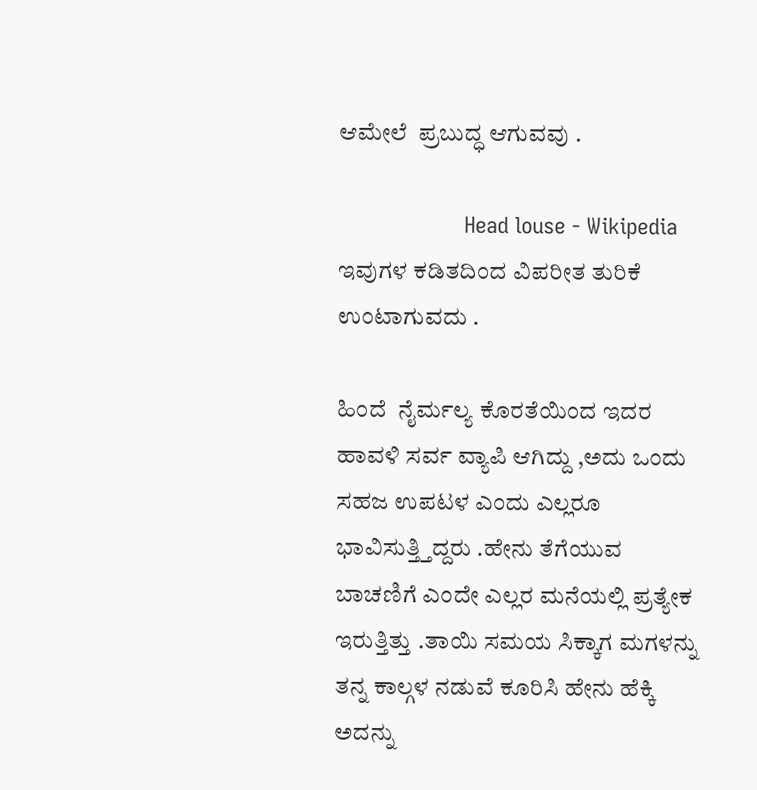ಆಮೇಲೆ  ಪ್ರಬುದ್ಧ ಆಗುವವು .

                     Head louse - Wikipedia ಇವುಗಳ ಕಡಿತದಿಂದ ವಿಪರೀತ ತುರಿಕೆ ಉಂಟಾಗುವದು .

ಹಿಂದೆ  ನೈರ್ಮಲ್ಯ ಕೊರತೆಯಿಂದ ಇದರ ಹಾವಳಿ ಸರ್ವ ವ್ಯಾಪಿ ಆಗಿದ್ದು ,ಅದು ಒಂದು ಸಹಜ ಉಪಟಳ ಎಂದು ಎಲ್ಲರೂ ಭಾವಿಸುತ್ತ್ತಿದ್ದರು .ಹೇನು ತೆಗೆಯುವ ಬಾಚಣಿಗೆ ಎಂದೇ ಎಲ್ಲರ ಮನೆಯಲ್ಲಿ ಪ್ರತ್ಯೇಕ ಇರುತ್ತಿತ್ತು .ತಾಯಿ ಸಮಯ ಸಿಕ್ಕಾಗ ಮಗಳನ್ನು ತನ್ನ ಕಾಲ್ಗಳ ನಡುವೆ ಕೂರಿಸಿ ಹೇನು ಹೆಕ್ಕಿ ಅದನ್ನು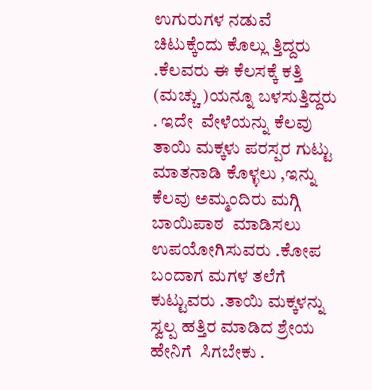ಉಗುರುಗಳ ನಡುವೆ ಚಿಟುಕ್ಕೆಂದು ಕೊಲ್ಲು ತ್ತಿದ್ದರು .ಕೆಲವರು ಈ ಕೆಲಸಕ್ಕೆ ಕತ್ತಿ (ಮಚ್ಚು )ಯನ್ನೂ ಬಳಸುತ್ತಿದ್ದರು . ಇದೇ  ವೇಳೆಯನ್ನು ಕೆಲವು ತಾಯಿ ಮಕ್ಕಳು ಪರಸ್ಪರ ಗುಟ್ಟು ಮಾತನಾಡಿ ಕೊಳ್ಳಲು ,ಇನ್ನು ಕೆಲವು ಅಮ್ಮಂದಿರು ಮಗ್ಗಿ ಬಾಯಿಪಾಠ  ಮಾಡಿಸಲು ಉಪಯೋಗಿಸುವರು .ಕೋಪ ಬಂದಾಗ ಮಗಳ ತಲೆಗೆ ಕುಟ್ಟುವರು .ತಾಯಿ ಮಕ್ಕಳನ್ನು ಸ್ವಲ್ಪ ಹತ್ತಿರ ಮಾಡಿದ ಶ್ರೇಯ ಹೇನಿಗೆ  ಸಿಗಬೇಕು .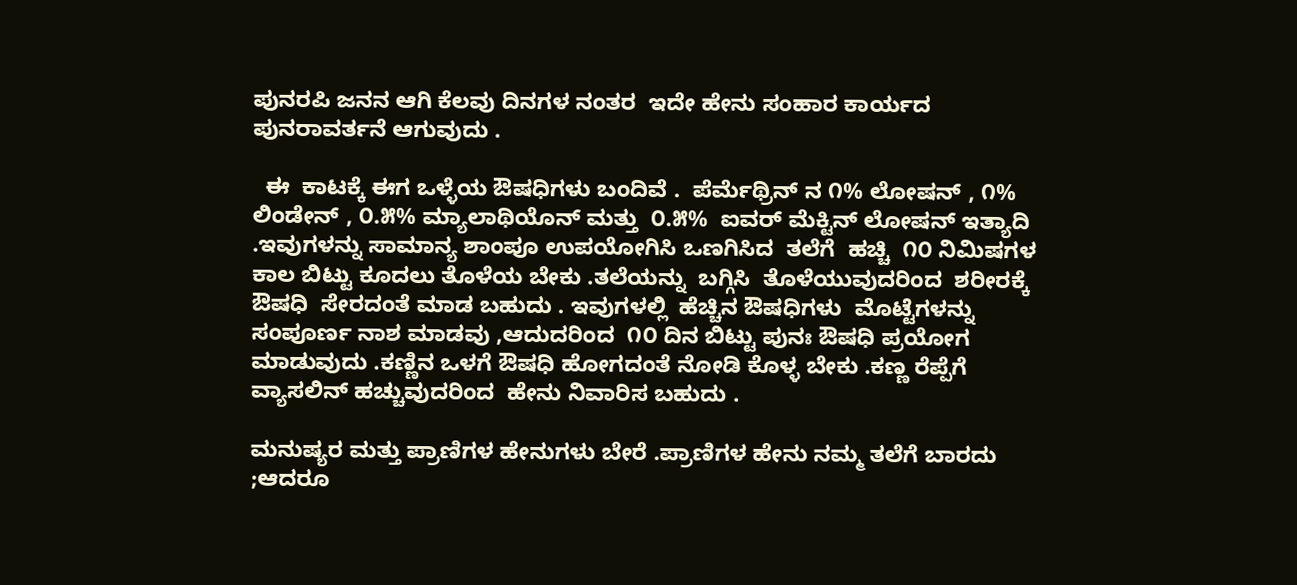ಪುನರಪಿ ಜನನ ಆಗಿ ಕೆಲವು ದಿನಗಳ ನಂತರ  ಇದೇ ಹೇನು ಸಂಹಾರ ಕಾರ್ಯದ ಪುನರಾವರ್ತನೆ ಆಗುವುದು .

  ಈ  ಕಾಟಕ್ಕೆ ಈಗ ಒಳ್ಳೆಯ ಔಷಧಿಗಳು ಬಂದಿವೆ .  ಪೆರ್ಮೆಥ್ರಿನ್ ನ ೧% ಲೋಷನ್ , ೧% ಲಿಂಡೇನ್ , ೦.೫% ಮ್ಯಾಲಾಥಿಯೊನ್ ಮತ್ತು  ೦.೫%  ಐವರ್ ಮೆಕ್ಟಿನ್ ಲೋಷನ್ ಇತ್ಯಾದಿ .ಇವುಗಳನ್ನು ಸಾಮಾನ್ಯ ಶಾಂಪೂ ಉಪಯೋಗಿಸಿ ಒಣಗಿಸಿದ  ತಲೆಗೆ  ಹಚ್ಚಿ  ೧೦ ನಿಮಿಷಗಳ ಕಾಲ ಬಿಟ್ಟು ಕೂದಲು ತೊಳೆಯ ಬೇಕು .ತಲೆಯನ್ನು  ಬಗ್ಗಿಸಿ  ತೊಳೆಯುವುದರಿಂದ  ಶರೀರಕ್ಕೆ ಔಷಧಿ  ಸೇರದಂತೆ ಮಾಡ ಬಹುದು . ಇವುಗಳಲ್ಲಿ  ಹೆಚ್ಚಿನ ಔಷಧಿಗಳು  ಮೊಟ್ಟೆಗಳನ್ನು  ಸಂಪೂರ್ಣ ನಾಶ ಮಾಡವು ,ಆದುದರಿಂದ  ೧೦ ದಿನ ಬಿಟ್ಟು ಪುನಃ ಔಷಧಿ ಪ್ರಯೋಗ ಮಾಡುವುದು .ಕಣ್ಣಿನ ಒಳಗೆ ಔಷಧಿ ಹೋಗದಂತೆ ನೋಡಿ ಕೊಳ್ಳ ಬೇಕು .ಕಣ್ಣ ರೆಪ್ಪೆಗೆ ವ್ಯಾಸಲಿನ್ ಹಚ್ಚುವುದರಿಂದ  ಹೇನು ನಿವಾರಿಸ ಬಹುದು .

ಮನುಷ್ಯರ ಮತ್ತು ಪ್ರಾಣಿಗಳ ಹೇನುಗಳು ಬೇರೆ .ಪ್ರಾಣಿಗಳ ಹೇನು ನಮ್ಮ ತಲೆಗೆ ಬಾರದು ;ಆದರೂ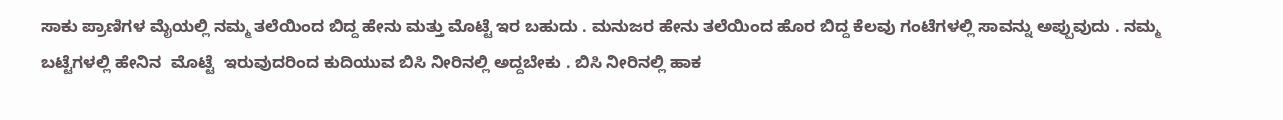ಸಾಕು ಪ್ರಾಣಿಗಳ ಮೈಯಲ್ಲಿ ನಮ್ಮ ತಲೆಯಿಂದ ಬಿದ್ದ ಹೇನು ಮತ್ತು ಮೊಟ್ಟೆ ಇರ ಬಹುದು . ಮನುಜರ ಹೇನು ತಲೆಯಿಂದ ಹೊರ ಬಿದ್ದ ಕೆಲವು ಗಂಟೆಗಳಲ್ಲಿ ಸಾವನ್ನು ಅಪ್ಪುವುದು . ನಮ್ಮ ಬಟ್ಟೆಗಳಲ್ಲಿ ಹೇನಿನ  ಮೊಟ್ಟೆ  ಇರುವುದರಿಂದ ಕುದಿಯುವ ಬಿಸಿ ನೀರಿನಲ್ಲಿ ಅದ್ದಬೇಕು . ಬಿಸಿ ನೀರಿನಲ್ಲಿ ಹಾಕ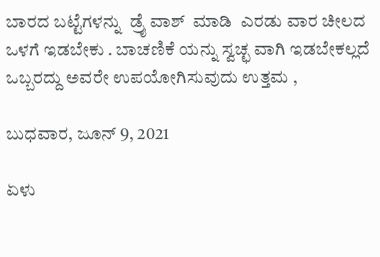ಬಾರದ ಬಟ್ಟೆಗಳನ್ನು  ಡ್ರೈ ವಾಶ್  ಮಾಡಿ  ಎರಡು ವಾರ ಚೀಲದ ಒಳಗೆ ಇಡಬೇಕು . ಬಾಚಣಿಕೆ ಯನ್ನು ಸ್ವಚ್ಛ ವಾಗಿ ಇಡಬೇಕಲ್ಲದೆ ಒಬ್ಬರದ್ದು ಅವರೇ ಉಪಯೋಗಿಸುವುದು ಉತ್ತಮ ,

ಬುಧವಾರ, ಜೂನ್ 9, 2021

ಏಳು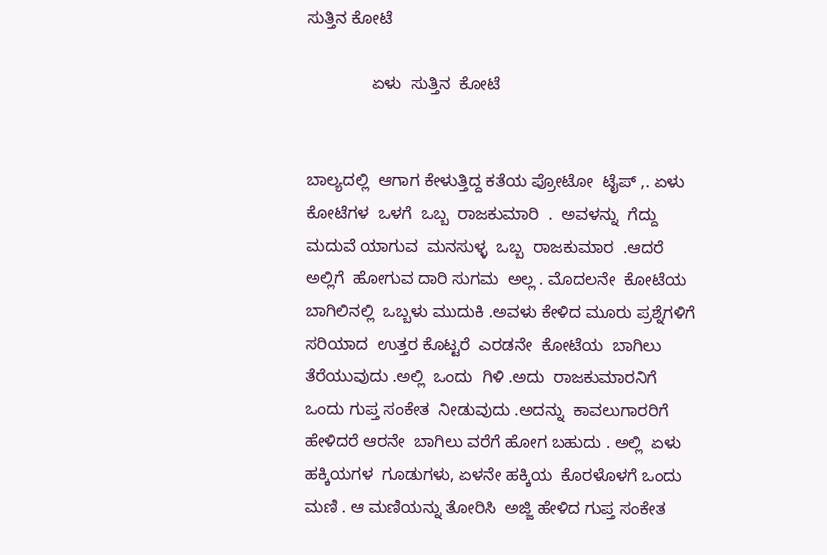ಸುತ್ತಿನ ಕೋಟೆ

              ಏಳು  ಸುತ್ತಿನ  ಕೋಟೆ


ಬಾಲ್ಯದಲ್ಲಿ  ಆಗಾಗ ಕೇಳುತ್ತಿದ್ದ ಕತೆಯ ಪ್ರೋಟೋ  ಟೈಪ್ ,. ಏಳು  ಕೋಟೆಗಳ  ಒಳಗೆ  ಒಬ್ಬ  ರಾಜಕುಮಾರಿ  .  ಅವಳನ್ನು  ಗೆದ್ದು ಮದುವೆ ಯಾಗುವ  ಮನಸುಳ್ಳ  ಒಬ್ಬ  ರಾಜಕುಮಾರ  .ಆದರೆ ಅಲ್ಲಿಗೆ  ಹೋಗುವ ದಾರಿ ಸುಗಮ  ಅಲ್ಲ . ಮೊದಲನೇ  ಕೋಟೆಯ  ಬಾಗಿಲಿನಲ್ಲಿ  ಒಬ್ಬಳು ಮುದುಕಿ .ಅವಳು ಕೇಳಿದ ಮೂರು ಪ್ರಶ್ನೆಗಳಿಗೆ  ಸರಿಯಾದ  ಉತ್ತರ ಕೊಟ್ಟರೆ  ಎರಡನೇ  ಕೋಟೆಯ  ಬಾಗಿಲು  ತೆರೆಯುವುದು .ಅಲ್ಲಿ  ಒಂದು  ಗಿಳಿ .ಅದು  ರಾಜಕುಮಾರನಿಗೆ ಒಂದು ಗುಪ್ತ ಸಂಕೇತ  ನೀಡುವುದು .ಅದನ್ನು  ಕಾವಲುಗಾರರಿಗೆ ಹೇಳಿದರೆ ಆರನೇ  ಬಾಗಿಲು ವರೆಗೆ ಹೋಗ ಬಹುದು . ಅಲ್ಲಿ  ಏಳು ಹಕ್ಕಿಯಗಳ  ಗೂಡುಗಳು, ಏಳನೇ ಹಕ್ಕಿಯ  ಕೊರಳೊಳಗೆ ಒಂದು ಮಣಿ . ಆ ಮಣಿಯನ್ನು ತೋರಿಸಿ  ಅಜ್ಜಿ ಹೇಳಿದ ಗುಪ್ತ ಸಂಕೇತ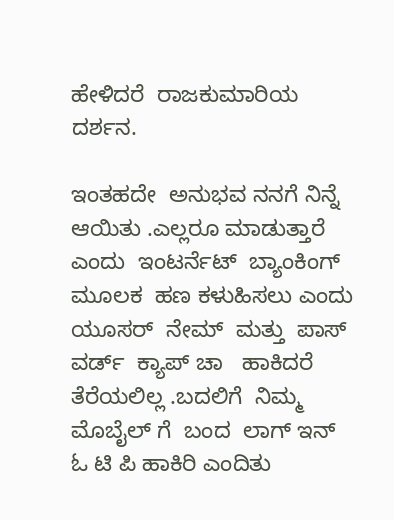ಹೇಳಿದರೆ  ರಾಜಕುಮಾರಿಯ  ದರ್ಶನ.

ಇಂತಹದೇ  ಅನುಭವ ನನಗೆ ನಿನ್ನೆ ಆಯಿತು .ಎಲ್ಲರೂ ಮಾಡುತ್ತಾರೆ ಎಂದು  ಇಂಟರ್ನೆಟ್  ಬ್ಯಾಂಕಿಂಗ್  ಮೂಲಕ  ಹಣ ಕಳುಹಿಸಲು ಎಂದು ಯೂಸರ್  ನೇಮ್  ಮತ್ತು  ಪಾಸ್ ವರ್ಡ್  ಕ್ಯಾಪ್ ಚಾ   ಹಾಕಿದರೆ   ತೆರೆಯಲಿಲ್ಲ .ಬದಲಿಗೆ  ನಿಮ್ಮ  ಮೊಬೈಲ್ ಗೆ  ಬಂದ  ಲಾಗ್ ಇನ್  ಓ ಟಿ ಪಿ ಹಾಕಿರಿ ಎಂದಿತು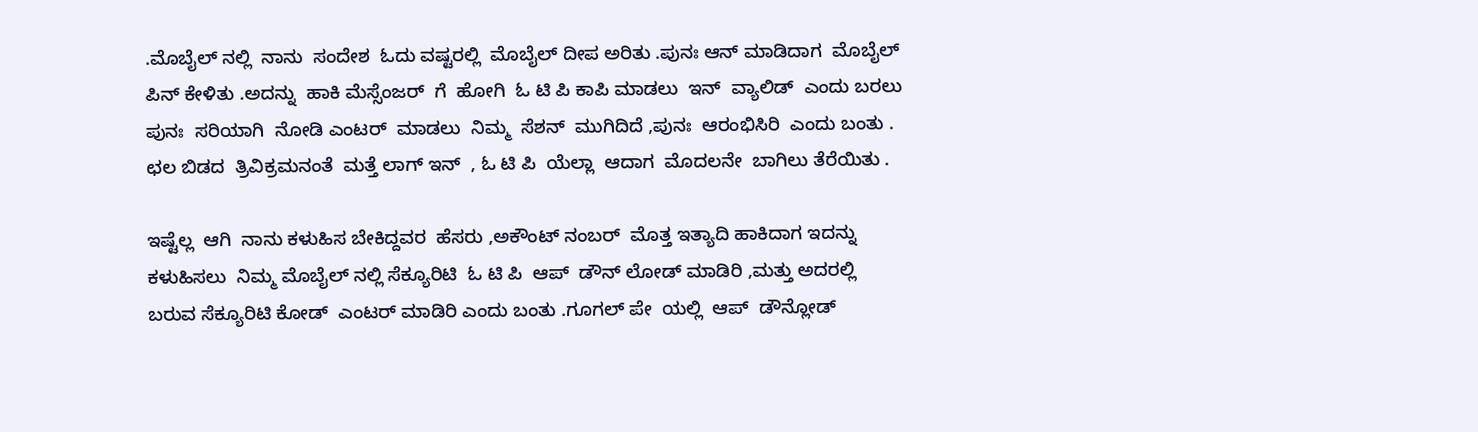.ಮೊಬೈಲ್ ನಲ್ಲಿ  ನಾನು  ಸಂದೇಶ  ಓದು ವಷ್ಟರಲ್ಲಿ  ಮೊಬೈಲ್ ದೀಪ ಅರಿತು .ಪುನಃ ಆನ್ ಮಾಡಿದಾಗ  ಮೊಬೈಲ್ ಪಿನ್ ಕೇಳಿತು .ಅದನ್ನು  ಹಾಕಿ ಮೆಸ್ಸೆಂಜರ್  ಗೆ  ಹೋಗಿ  ಓ ಟಿ ಪಿ ಕಾಪಿ ಮಾಡಲು  ಇನ್  ವ್ಯಾಲಿಡ್  ಎಂದು ಬರಲು  ಪುನಃ  ಸರಿಯಾಗಿ  ನೋಡಿ ಎಂಟರ್  ಮಾಡಲು  ನಿಮ್ಮ  ಸೆಶನ್  ಮುಗಿದಿದೆ ,ಪುನಃ  ಆರಂಭಿಸಿರಿ  ಎಂದು ಬಂತು . ಛಲ ಬಿಡದ  ತ್ರಿವಿಕ್ರಮನಂತೆ  ಮತ್ತೆ ಲಾಗ್ ಇನ್  , ಓ ಟಿ ಪಿ  ಯೆಲ್ಲಾ  ಆದಾಗ  ಮೊದಲನೇ  ಬಾಗಿಲು ತೆರೆಯಿತು .

ಇಷ್ಟೆಲ್ಲ  ಆಗಿ  ನಾನು ಕಳುಹಿಸ ಬೇಕಿದ್ದವರ  ಹೆಸರು ,ಅಕೌಂಟ್ ನಂಬರ್  ಮೊತ್ತ ಇತ್ಯಾದಿ ಹಾಕಿದಾಗ ಇದನ್ನು ಕಳುಹಿಸಲು  ನಿಮ್ಮ ಮೊಬೈಲ್ ನಲ್ಲಿ ಸೆಕ್ಯೂರಿಟಿ  ಓ ಟಿ ಪಿ  ಆಪ್  ಡೌನ್ ಲೋಡ್ ಮಾಡಿರಿ ,ಮತ್ತು ಅದರಲ್ಲಿ  ಬರುವ ಸೆಕ್ಯೂರಿಟಿ ಕೋಡ್  ಎಂಟರ್ ಮಾಡಿರಿ ಎಂದು ಬಂತು .ಗೂಗಲ್ ಪೇ  ಯಲ್ಲಿ  ಆಪ್  ಡೌನ್ಲೋಡ್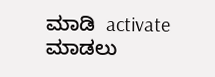ಮಾಡಿ  activate  ಮಾಡಲು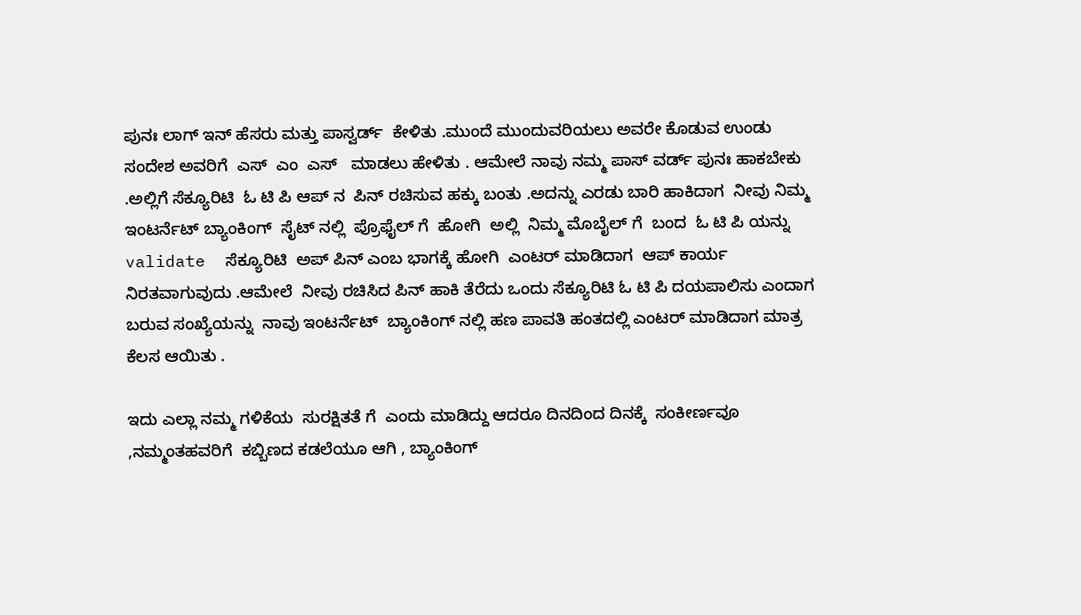ಪುನಃ ಲಾಗ್ ಇನ್ ಹೆಸರು ಮತ್ತು ಪಾಸ್ವರ್ಡ್  ಕೇಳಿತು .ಮುಂದೆ ಮುಂದುವರಿಯಲು ಅವರೇ ಕೊಡುವ ಉಂಡು ಸಂದೇಶ ಅವರಿಗೆ  ಎಸ್  ಎಂ  ಎಸ್   ಮಾಡಲು ಹೇಳಿತು . ಆಮೇಲೆ ನಾವು ನಮ್ಮ ಪಾಸ್ ವರ್ಡ್ ಪುನಃ ಹಾಕಬೇಕು .ಅಲ್ಲಿಗೆ ಸೆಕ್ಯೂರಿಟಿ  ಓ ಟಿ ಪಿ ಆಪ್ ನ  ಪಿನ್ ರಚಿಸುವ ಹಕ್ಕು ಬಂತು .ಅದನ್ನು ಎರಡು ಬಾರಿ ಹಾಕಿದಾಗ  ನೀವು ನಿಮ್ಮ ಇಂಟರ್ನೆಟ್ ಬ್ಯಾಂಕಿಂಗ್  ಸೈಟ್ ನಲ್ಲಿ  ಪ್ರೊಫೈಲ್ ಗೆ  ಹೋಗಿ  ಅಲ್ಲಿ  ನಿಮ್ಮ ಮೊಬೈಲ್ ಗೆ  ಬಂದ  ಓ ಟಿ ಪಿ ಯನ್ನು validate  ಸೆಕ್ಯೂರಿಟಿ  ಅಪ್ ಪಿನ್ ಎಂಬ ಭಾಗಕ್ಕೆ ಹೋಗಿ  ಎಂಟರ್ ಮಾಡಿದಾಗ  ಆಪ್ ಕಾರ್ಯ ನಿರತವಾಗುವುದು .ಆಮೇಲೆ  ನೀವು ರಚಿಸಿದ ಪಿನ್ ಹಾಕಿ ತೆರೆದು ಒಂದು ಸೆಕ್ಯೂರಿಟಿ ಓ ಟಿ ಪಿ ದಯಪಾಲಿಸು ಎಂದಾಗ ಬರುವ ಸಂಖ್ಯೆಯನ್ನು  ನಾವು ಇಂಟರ್ನೆಟ್  ಬ್ಯಾಂಕಿಂಗ್ ನಲ್ಲಿ ಹಣ ಪಾವತಿ ಹಂತದಲ್ಲಿ ಎಂಟರ್ ಮಾಡಿದಾಗ ಮಾತ್ರ  ಕೆಲಸ ಆಯಿತು .

ಇದು ಎಲ್ಲಾ ನಮ್ಮ ಗಳಿಕೆಯ  ಸುರಕ್ಷಿತತೆ ಗೆ  ಎಂದು ಮಾಡಿದ್ದು ಆದರೂ ದಿನದಿಂದ ದಿನಕ್ಕೆ  ಸಂಕೀರ್ಣವೂ ,ನಮ್ಮಂತಹವರಿಗೆ  ಕಬ್ಬಿಣದ ಕಡಲೆಯೂ ಆಗಿ , ಬ್ಯಾಂಕಿಂಗ್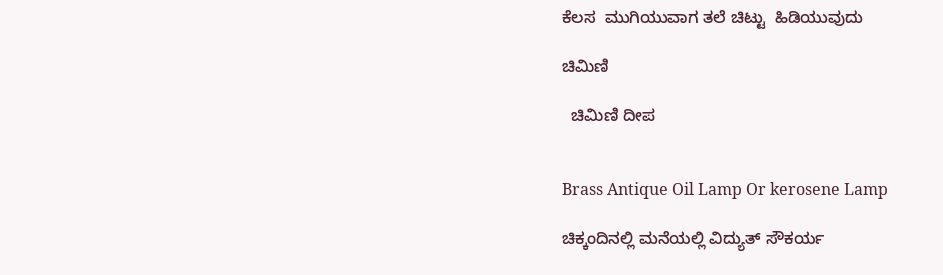ಕೆಲಸ  ಮುಗಿಯುವಾಗ ತಲೆ ಚಿಟ್ಟು  ಹಿಡಿಯುವುದು

ಚಿಮಿಣಿ

  ಚಿಮಿಣಿ ದೀಪ


Brass Antique Oil Lamp Or kerosene Lamp

ಚಿಕ್ಕಂದಿನಲ್ಲಿ ಮನೆಯಲ್ಲಿ ವಿದ್ಯುತ್ ಸೌಕರ್ಯ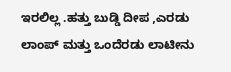ಇರಲಿಲ್ಲ .ಹತ್ತು ಬುಡ್ಡಿ ದೀಪ ,ಎರಡು ಲಾಂಪ್ ಮತ್ತು ಒಂದೆರಡು ಲಾಟೀನು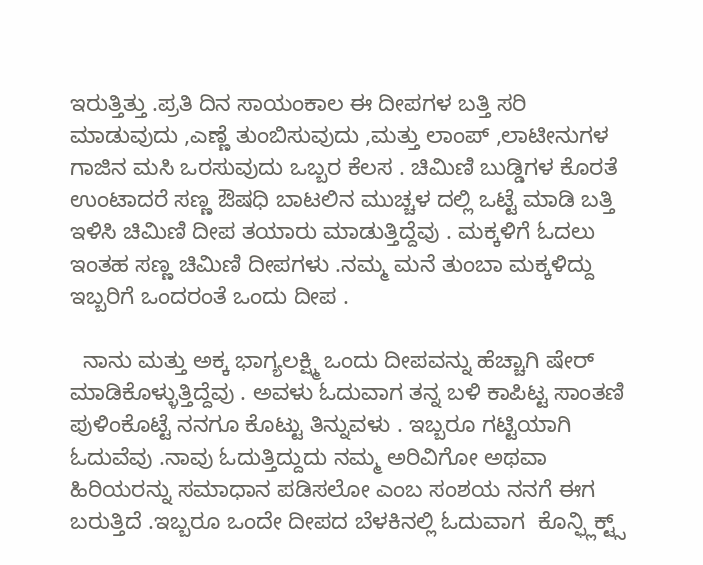ಇರುತ್ತಿತ್ತು .ಪ್ರತಿ ದಿನ ಸಾಯಂಕಾಲ ಈ ದೀಪಗಳ ಬತ್ತಿ ಸರಿ ಮಾಡುವುದು ,ಎಣ್ಣೆ ತುಂಬಿಸುವುದು ,ಮತ್ತು ಲಾಂಪ್ ,ಲಾಟೀನುಗಳ ಗಾಜಿನ ಮಸಿ ಒರಸುವುದು ಒಬ್ಬರ ಕೆಲಸ . ಚಿಮಿಣಿ ಬುಡ್ಡಿಗಳ ಕೊರತೆ ಉಂಟಾದರೆ ಸಣ್ಣ ಔಷಧಿ ಬಾಟಲಿನ ಮುಚ್ಚಳ ದಲ್ಲಿ ಒಟ್ಟೆ ಮಾಡಿ ಬತ್ತಿ ಇಳಿಸಿ ಚಿಮಿಣಿ ದೀಪ ತಯಾರು ಮಾಡುತ್ತಿದ್ದೆವು . ಮಕ್ಕಳಿಗೆ ಓದಲು ಇಂತಹ ಸಣ್ಣ ಚಿಮಿಣಿ ದೀಪಗಳು .ನಮ್ಮ ಮನೆ ತುಂಬಾ ಮಕ್ಕಳಿದ್ದು ಇಬ್ಬರಿಗೆ ಒಂದರಂತೆ ಒಂದು ದೀಪ .

  ನಾನು ಮತ್ತು ಅಕ್ಕ ಭಾಗ್ಯಲಕ್ಷ್ಮಿ ಒಂದು ದೀಪವನ್ನು ಹೆಚ್ಚಾಗಿ ಷೇರ್ ಮಾಡಿಕೊಳ್ಳುತ್ತಿದ್ದೆವು . ಅವಳು ಓದುವಾಗ ತನ್ನ ಬಳಿ ಕಾಪಿಟ್ಟ ಸಾಂತಣಿ ಪುಳಿಂಕೊಟ್ಟೆ ನನಗೂ ಕೊಟ್ಟು ತಿನ್ನುವಳು . ಇಬ್ಬರೂ ಗಟ್ಟಿಯಾಗಿ ಓದುವೆವು .ನಾವು ಓದುತ್ತಿದ್ದುದು ನಮ್ಮ ಅರಿವಿಗೋ ಅಥವಾ ಹಿರಿಯರನ್ನು ಸಮಾಧಾನ ಪಡಿಸಲೋ ಎಂಬ ಸಂಶಯ ನನಗೆ ಈಗ ಬರುತ್ತಿದೆ .ಇಬ್ಬರೂ ಒಂದೇ ದೀಪದ ಬೆಳಕಿನಲ್ಲಿ ಓದುವಾಗ  ಕೊನ್ಫ್ಲಿಕ್ಟ್ಸ್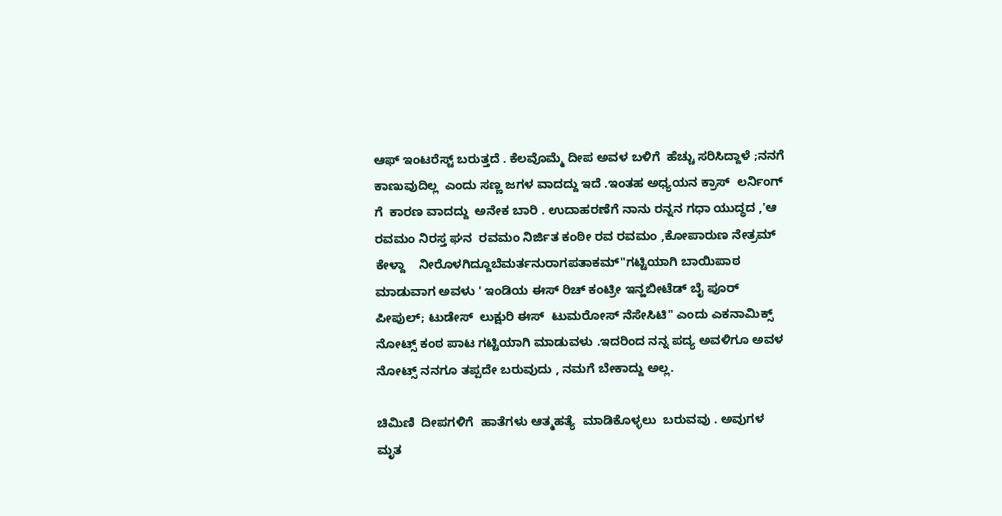ಆಫ್ ಇಂಟರೆಸ್ಟ್ ಬರುತ್ತದೆ . ಕೆಲವೊಮ್ಮೆ ದೀಪ ಅವಳ ಬಳಿಗೆ  ಹೆಚ್ಚು ಸರಿಸಿದ್ದಾಳೆ ;ನನಗೆ ಕಾಣುವುದಿಲ್ಲ  ಎಂದು ಸಣ್ಣ ಜಗಳ ವಾದದ್ದು ಇದೆ .ಇಂತಹ ಅಧ್ಯಯನ ಕ್ರಾಸ್  ಲರ್ನಿಂಗ್  ಗೆ  ಕಾರಣ ವಾದದ್ದು  ಅನೇಕ ಬಾರಿ . ಉದಾಹರಣೆಗೆ ನಾನು ರನ್ನನ ಗಧಾ ಯುದ್ಧದ ,'ಆ ರವಮಂ ನಿರಸ್ತ ಘನ  ರವಮಂ ನಿರ್ಜಿತ ಕಂಠೀ ರವ ರವಮಂ ,ಕೋಪಾರುಣ ನೇತ್ರಮ್ ಕೇಳ್ದಾ    ನೀರೊಳಗಿದ್ದೂಬೆಮರ್ತನುರಾಗಪತಾಕಮ್"ಗಟ್ಟಿಯಾಗಿ ಬಾಯಿಪಾಠ ಮಾಡುವಾಗ ಅವಳು ' ಇಂಡಿಯ ಈಸ್ ರಿಚ್ ಕಂಟ್ರೀ ಇನ್ಹಬೀಟೆಡ್ ಬೈ ಪೂರ್ ಪೀಪುಲ್; ಟುಡೇಸ್  ಲುಕ್ಷುರಿ ಈಸ್  ಟುಮರೋಸ್ ನೆಸೇಸಿಟಿ" ಎಂದು ಎಕನಾಮಿಕ್ಸ್ ನೋಟ್ಸ್ ಕಂಠ ಪಾಟ ಗಟ್ಟಿಯಾಗಿ ಮಾಡುವಳು .ಇದರಿಂದ ನನ್ನ ಪದ್ಯ ಅವಳಿಗೂ ಅವಳ ನೋಟ್ಸ್ ನನಗೂ ತಪ್ಪದೇ ಬರುವುದು , ನಮಗೆ ಬೇಕಾದ್ದು ಅಲ್ಲ.

ಚಿಮಿಣಿ  ದೀಪಗಳಿಗೆ  ಹಾತೆಗಳು ಆತ್ಮಹತ್ಯೆ  ಮಾಡಿಕೊಳ್ಳಲು  ಬರುವವು . ಅವುಗಳ  ಮೃತ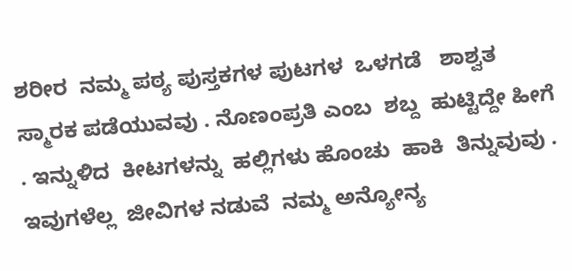ಶರೀರ  ನಮ್ಮ ಪಠ್ಯ ಪುಸ್ತಕಗಳ ಪುಟಗಳ  ಒಳಗಡೆ   ಶಾಶ್ವತ  ಸ್ಮಾರಕ ಪಡೆಯುವವು . ನೊಣಂಪ್ರತಿ ಎಂಬ  ಶಬ್ದ  ಹುಟ್ಟಿದ್ದೇ ಹೀಗೆ . ಇನ್ನುಳಿದ  ಕೀಟಗಳನ್ನು  ಹಲ್ಲಿಗಳು ಹೊಂಚು  ಹಾಕಿ  ತಿನ್ನುವುವು . ಇವುಗಳೆಲ್ಲ  ಜೀವಿಗಳ ನಡುವೆ  ನಮ್ಮ ಅನ್ಯೋನ್ಯ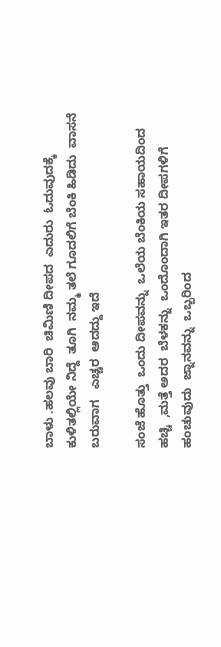ಬಾಳು .ಹಲವು ಬಾರಿ  ಚಿಮಿಣಿ ದೀಪದ  ಎದುರು  ಓದುವುದಕ್ಕೆ  ಕುಳಿತಲ್ಲಿಯೇ ನಿದ್ದೆ  ತೂಗಿ  ನಮ್ಮ ತಲೆ ಗೂದಲಿಗೆ ಬೆಂಕಿ ಹಿಡಿದು  ವಾಸನೆ ಬರುವಾಗ   ಎಚ್ಚರ  ಆದದ್ದು ಇದೆ

ಸಂಜೆ ಹೊತ್ತು  ಒಂದು ದೀಪವನ್ನು  ಒಲೆಯ ಬೆಂಕಿಯ ಸಹಾಯದಿಂದ  ಹಚ್ಚಿ  ,ಮತ್ತೆ ಅದರ  ಬೆಳಕನ್ನು  ಒಂದೊಂದಾಗಿ ಇತರ ದೀಪಗಳಿಗೆ  ಹಂಚುವುದು  ಜ್ನಾನವನ್ನು  ಒಬ್ಬರಿಂದ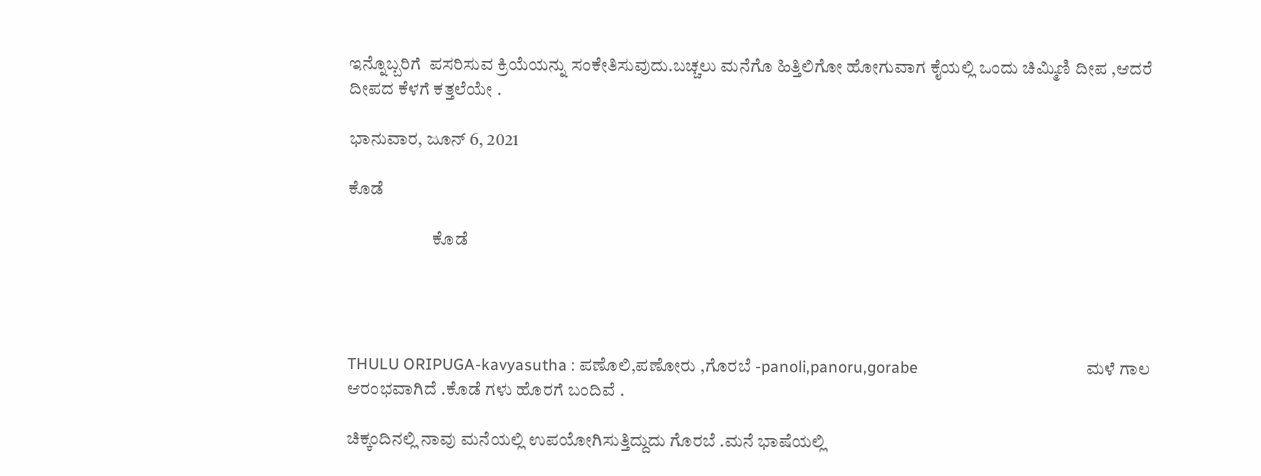ಇನ್ನೊಬ್ಬರಿಗೆ  ಪಸರಿಸುವ ಕ್ರಿಯೆಯನ್ನು ಸಂಕೇತಿಸುವುದು.ಬಚ್ಚಲು ಮನೆಗೊ ಹಿತ್ತಿಲಿಗೋ ಹೋಗುವಾಗ ಕೈಯಲ್ಲಿ ಒಂದು ಚಿಮ್ಮಿಣಿ ದೀಪ ,ಆದರೆ ದೀಪದ ಕೆಳಗೆ ಕತ್ತಲೆಯೇ .

ಭಾನುವಾರ, ಜೂನ್ 6, 2021

ಕೊಡೆ

                        ಕೊಡೆ




THULU ORIPUGA-kavyasutha : ಪಣೊಲಿ,ಪಣೋರು ,ಗೊರಬೆ -panoli,panoru,gorabe                                          ಮಳೆ ಗಾಲ ಆರಂಭವಾಗಿದೆ .ಕೊಡೆ ಗಳು ಹೊರಗೆ ಬಂದಿವೆ .

ಚಿಕ್ಕಂದಿನಲ್ಲಿ ನಾವು ಮನೆಯಲ್ಲಿ ಉಪಯೋಗಿಸುತ್ತಿದ್ದುದು ಗೊರಬೆ .ಮನೆ ಭಾಷೆಯಲ್ಲಿ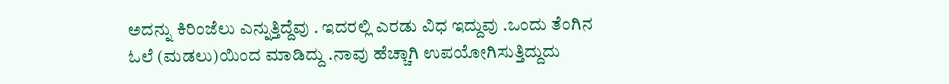ಅದನ್ನು ಕಿರಿಂಜೆಲು ಎನ್ನುತ್ತಿದ್ದೆವು . ಇದರಲ್ಲಿ ಎರಡು ವಿಧ ಇದ್ದುವು .ಒಂದು ತೆಂಗಿನ ಓಲೆ (ಮಡಲು)ಯಿಂದ ಮಾಡಿದ್ದು .ನಾವು ಹೆಚ್ಚಾಗಿ ಉಪಯೋಗಿಸುತ್ತಿದ್ದುದು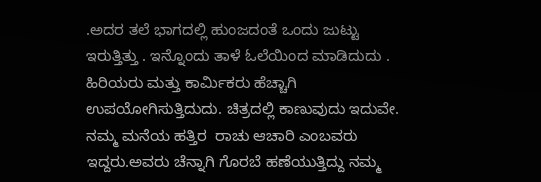.ಅದರ ತಲೆ ಭಾಗದಲ್ಲಿ ಹುಂಜದಂತೆ ಒಂದು ಜುಟ್ಟು ಇರುತ್ತಿತ್ತು . ಇನ್ನೊಂದು ತಾಳೆ ಓಲೆಯಿಂದ ಮಾಡಿದುದು . ಹಿರಿಯರು ಮತ್ತು ಕಾರ್ಮಿಕರು ಹೆಚ್ಚಾಗಿ ಉಪಯೋಗಿಸುತ್ತಿದುದು. ಚಿತ್ರದಲ್ಲಿ ಕಾಣುವುದು ಇದುವೇ. ನಮ್ಮ ಮನೆಯ ಹತ್ತಿರ  ರಾಚು ಆಚಾರಿ ಎಂಬವರು ಇದ್ದರು.ಅವರು ಚೆನ್ನಾಗಿ ಗೊರಬೆ ಹಣೆಯುತ್ತಿದ್ದು ನಮ್ಮ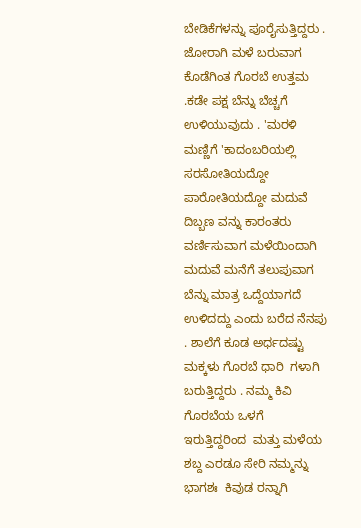ಬೇಡಿಕೆಗಳನ್ನು ಪೂರೈಸುತ್ತಿದ್ದರು . ಜೋರಾಗಿ ಮಳೆ ಬರುವಾಗ ಕೊಡೆಗಿಂತ ಗೊರಬೆ ಉತ್ತಮ .ಕಡೇ ಪಕ್ಷ ಬೆನ್ನು ಬೆಚ್ಚಗೆ ಉಳಿಯುವುದು . 'ಮರಳಿ ಮಣ್ಣಿಗೆ 'ಕಾದಂಬರಿಯಲ್ಲಿ ಸರಸೋತಿಯದ್ದೋ  ಪಾರೋತಿಯದ್ದೋ ಮದುವೆ ದಿಬ್ಬಣ ವನ್ನು ಕಾರಂತರು ವರ್ಣಿಸುವಾಗ ಮಳೆಯಿಂದಾಗಿ  ಮದುವೆ ಮನೆಗೆ ತಲುಪುವಾಗ ಬೆನ್ನು ಮಾತ್ರ ಒದ್ದೆಯಾಗದೆ ಉಳಿದದ್ದು ಎಂದು ಬರೆದ ನೆನಪು . ಶಾಲೆಗೆ ಕೂಡ ಅರ್ಧದಷ್ಟು ಮಕ್ಕಳು ಗೊರಬೆ ಧಾರಿ  ಗಳಾಗಿ  ಬರುತ್ತಿದ್ದರು . ನಮ್ಮ ಕಿವಿ ಗೊರಬೆಯ ಒಳಗೆ ಇರುತ್ತಿದ್ದರಿಂದ  ಮತ್ತು ಮಳೆಯ ಶಬ್ದ ಎರಡೂ ಸೇರಿ ನಮ್ಮನ್ನು ಭಾಗಶಃ  ಕಿವುಡ ರನ್ನಾಗಿ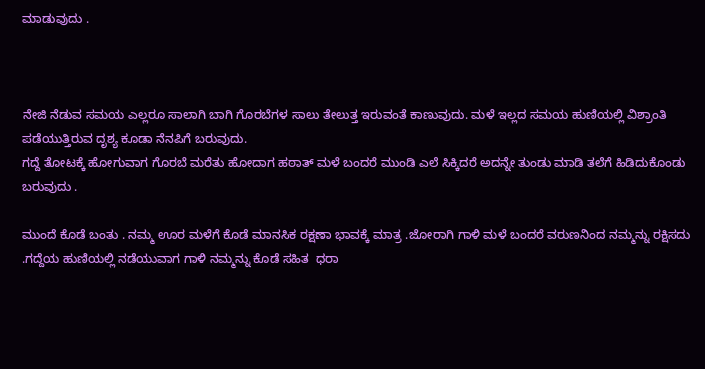ಮಾಡುವುದು .



ನೇಜಿ ನೆಡುವ ಸಮಯ ಎಲ್ಲರೂ ಸಾಲಾಗಿ ಬಾಗಿ ಗೊರಬೆಗಳ ಸಾಲು ತೇಲುತ್ತ ಇರುವಂತೆ ಕಾಣುವುದು. ಮಳೆ ಇಲ್ಲದ ಸಮಯ ಹುಣಿಯಲ್ಲಿ ವಿಶ್ರಾಂತಿ ಪಡೆಯುತ್ತಿರುವ ದೃಶ್ಯ ಕೂಡಾ ನೆನಪಿಗೆ ಬರುವುದು.
ಗದ್ದೆ ತೋಟಕ್ಕೆ ಹೋಗುವಾಗ ಗೊರಬೆ ಮರೆತು ಹೋದಾಗ ಹಠಾತ್ ಮಳೆ ಬಂದರೆ ಮುಂಡಿ ಎಲೆ ಸಿಕ್ಕಿದರೆ ಅದನ್ನೇ ತುಂಡು ಮಾಡಿ ತಲೆಗೆ ಹಿಡಿದುಕೊಂಡು ಬರುವುದು .

ಮುಂದೆ ಕೊಡೆ ಬಂತು . ನಮ್ಮ ಊರ ಮಳೆಗೆ ಕೊಡೆ ಮಾನಸಿಕ ರಕ್ಷಣಾ ಭಾವಕ್ಕೆ ಮಾತ್ರ .ಜೋರಾಗಿ ಗಾಳಿ ಮಳೆ ಬಂದರೆ ವರುಣನಿಂದ ನಮ್ಮನ್ನು ರಕ್ಷಿಸದು .ಗದ್ದೆಯ ಹುಣಿಯಲ್ಲಿ ನಡೆಯುವಾಗ ಗಾಳಿ ನಮ್ಮನ್ನು ಕೊಡೆ ಸಹಿತ  ಧರಾ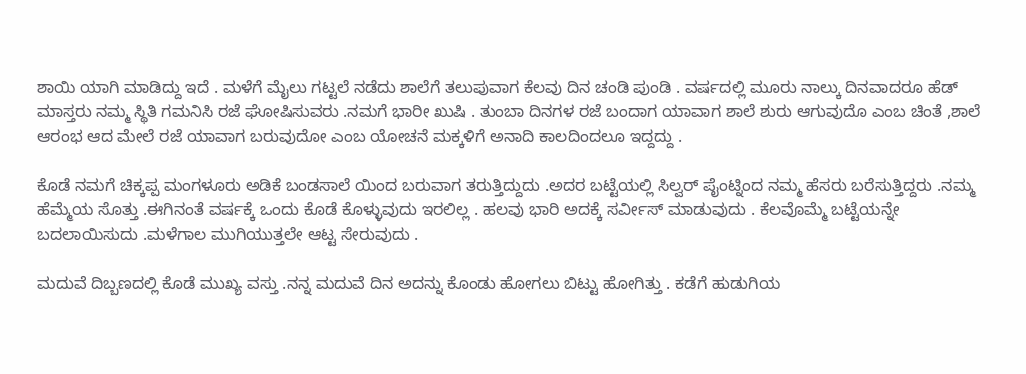ಶಾಯಿ ಯಾಗಿ ಮಾಡಿದ್ದು ಇದೆ . ಮಳೆಗೆ ಮೈಲು ಗಟ್ಟಲೆ ನಡೆದು ಶಾಲೆಗೆ ತಲುಪುವಾಗ ಕೆಲವು ದಿನ ಚಂಡಿ ಪುಂಡಿ . ವರ್ಷದಲ್ಲಿ ಮೂರು ನಾಲ್ಕು ದಿನವಾದರೂ ಹೆಡ್ ಮಾಸ್ತರು ನಮ್ಮ ಸ್ಥಿತಿ ಗಮನಿಸಿ ರಜೆ ಘೋಷಿಸುವರು .ನಮಗೆ ಭಾರೀ ಖುಷಿ . ತುಂಬಾ ದಿನಗಳ ರಜೆ ಬಂದಾಗ ಯಾವಾಗ ಶಾಲೆ ಶುರು ಆಗುವುದೊ ಎಂಬ ಚಿಂತೆ ,ಶಾಲೆ ಆರಂಭ ಆದ ಮೇಲೆ ರಜೆ ಯಾವಾಗ ಬರುವುದೋ ಎಂಬ ಯೋಚನೆ ಮಕ್ಕಳಿಗೆ ಅನಾದಿ ಕಾಲದಿಂದಲೂ ಇದ್ದದ್ದು .

ಕೊಡೆ ನಮಗೆ ಚಿಕ್ಕಪ್ಪ ಮಂಗಳೂರು ಅಡಿಕೆ ಬಂಡಸಾಲೆ ಯಿಂದ ಬರುವಾಗ ತರುತ್ತಿದ್ದುದು .ಅದರ ಬಟ್ಟೆಯಲ್ಲಿ ಸಿಲ್ವರ್ ಪೈಂಟ್ನಿಂದ ನಮ್ಮ ಹೆಸರು ಬರೆಸುತ್ತಿದ್ದರು .ನಮ್ಮ ಹೆಮ್ಮೆಯ ಸೊತ್ತು .ಈಗಿನಂತೆ ವರ್ಷಕ್ಕೆ ಒಂದು ಕೊಡೆ ಕೊಳ್ಳುವುದು ಇರಲಿಲ್ಲ . ಹಲವು ಭಾರಿ ಅದಕ್ಕೆ ಸರ್ವೀಸ್ ಮಾಡುವುದು . ಕೆಲವೊಮ್ಮೆ ಬಟ್ಟೆಯನ್ನೇ ಬದಲಾಯಿಸುದು .ಮಳೆಗಾಲ ಮುಗಿಯುತ್ತಲೇ ಆಟ್ಟ ಸೇರುವುದು .

ಮದುವೆ ದಿಬ್ಬಣದಲ್ಲಿ ಕೊಡೆ ಮುಖ್ಯ ವಸ್ತು .ನನ್ನ ಮದುವೆ ದಿನ ಅದನ್ನು ಕೊಂಡು ಹೋಗಲು ಬಿಟ್ಟು ಹೋಗಿತ್ತು . ಕಡೆಗೆ ಹುಡುಗಿಯ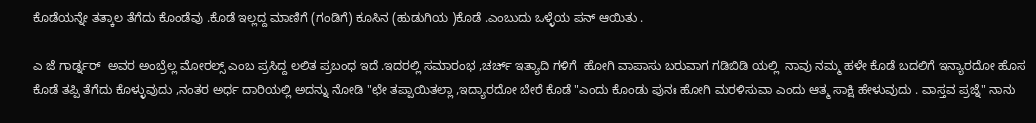ಕೊಡೆಯನ್ನೇ ತತ್ಕಾಲ ತೆಗೆದು ಕೊಂಡೆವು .ಕೊಡೆ ಇಲ್ಲದ್ದ ಮಾಣಿಗೆ (ಗಂಡಿಗೆ) ಕೂಸಿನ (ಹುಡುಗಿಯ )ಕೊಡೆ .ಎಂಬುದು ಒಳ್ಳೆಯ ಪನ್ ಆಯಿತು .

ಎ ಜೆ ಗಾರ್ಡ್ನರ್  ಅವರ ಅಂಬ್ರೆಲ್ಲ ಮೋರಲ್ಸ್ ಎಂಬ ಪ್ರಸಿದ್ದ ಲಲಿತ ಪ್ರಬಂಧ ಇದೆ .ಇದರಲ್ಲಿ ಸಮಾರಂಭ ,ಚರ್ಚ್ ಇತ್ಯಾದಿ ಗಳಿಗೆ  ಹೋಗಿ ವಾಪಾಸು ಬರುವಾಗ ಗಡಿಬಿಡಿ ಯಲ್ಲಿ  ನಾವು ನಮ್ಮ ಹಳೇ ಕೊಡೆ ಬದಲಿಗೆ ಇನ್ಯಾರದೋ ಹೊಸ ಕೊಡೆ ತಪ್ಪಿ ತೆಗೆದು ಕೊಳ್ಳುವುದು ,ನಂತರ ಅರ್ಧ ದಾರಿಯಲ್ಲಿ ಅದನ್ನು ನೋಡಿ "ಛೇ ತಪ್ಪಾಯಿತಲ್ಲಾ ,ಇದ್ಯಾರದೋ ಬೇರೆ ಕೊಡೆ "ಎಂದು ಕೊಂಡು ಪುನಃ ಹೋಗಿ ಮರಳಿಸುವಾ ಎಂದು ಆತ್ಮ ಸಾಕ್ಷಿ ಹೇಳುವುದು . ವಾಸ್ತವ ಪ್ರಜ್ನೆ" ನಾನು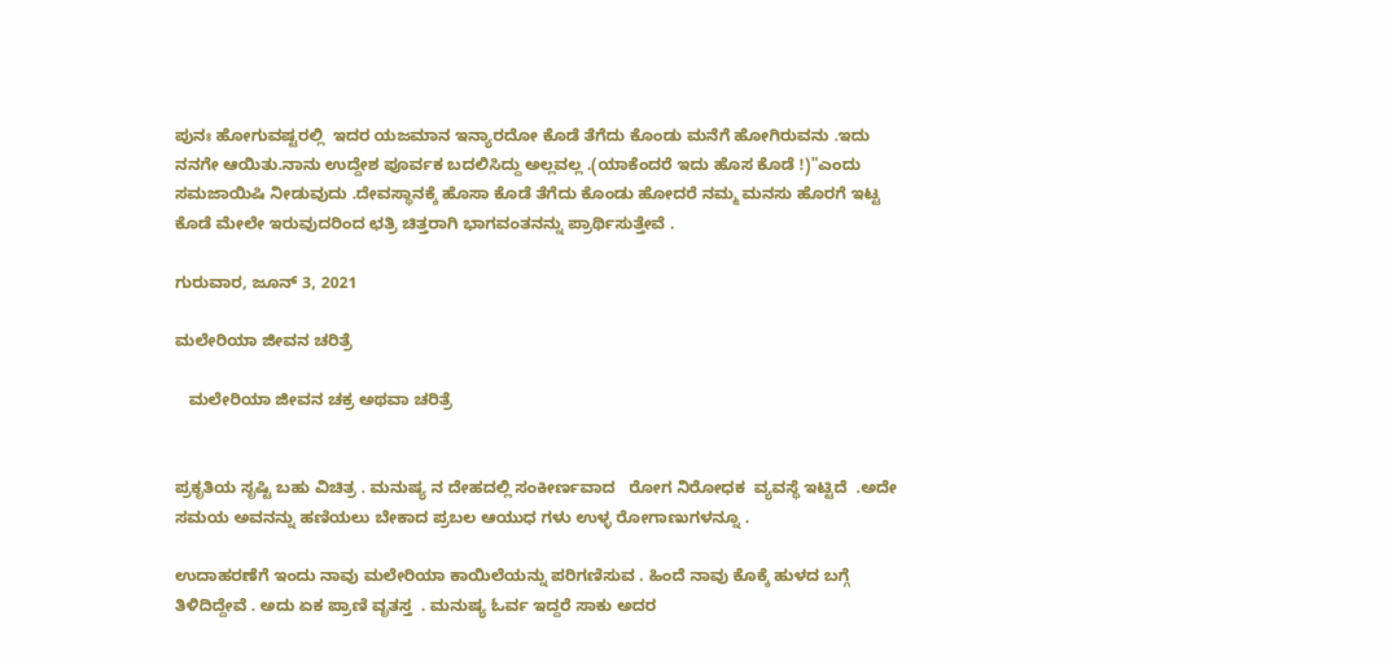ಪುನಃ ಹೋಗುವಷ್ಟರಲ್ಲಿ  ಇದರ ಯಜಮಾನ ಇನ್ಯಾರದೋ ಕೊಡೆ ತೆಗೆದು ಕೊಂಡು ಮನೆಗೆ ಹೋಗಿರುವನು .ಇದು ನನಗೇ ಆಯಿತು.ನಾನು ಉದ್ದೇಶ ಪೂರ್ವಕ ಬದಲಿಸಿದ್ದು ಅಲ್ಲವಲ್ಲ .(ಯಾಕೆಂದರೆ ಇದು ಹೊಸ ಕೊಡೆ !)"ಎಂದು ಸಮಜಾಯಿಷಿ ನೀಡುವುದು .ದೇವಸ್ಥಾನಕ್ಕೆ ಹೊಸಾ ಕೊಡೆ ತೆಗೆದು ಕೊಂಡು ಹೋದರೆ ನಮ್ಮ ಮನಸು ಹೊರಗೆ ಇಟ್ಟ ಕೊಡೆ ಮೇಲೇ ಇರುವುದರಿಂದ ಛತ್ರಿ ಚಿತ್ತರಾಗಿ ಭಾಗವಂತನನ್ನು ಪ್ರಾರ್ಥಿಸುತ್ತೇವೆ .

ಗುರುವಾರ, ಜೂನ್ 3, 2021

ಮಲೇರಿಯಾ ಜೀವನ ಚರಿತ್ರೆ

   ಮಲೇರಿಯಾ ಜೀವನ ಚಕ್ರ ಅಥವಾ ಚರಿತ್ರೆ


ಪ್ರಕೃತಿಯ ಸೃಷ್ಟಿ ಬಹು ವಿಚಿತ್ರ . ಮನುಷ್ಯ ನ ದೇಹದಲ್ಲಿ ಸಂಕೀರ್ಣವಾದ   ರೋಗ ನಿರೋಧಕ  ವ್ಯವಸ್ಥೆ ಇಟ್ಟಿದೆ  .ಅದೇ ಸಮಯ ಅವನನ್ನು ಹಣಿಯಲು ಬೇಕಾದ ಪ್ರಬಲ ಆಯುಧ ಗಳು ಉಳ್ಳ ರೋಗಾಣುಗಳನ್ನೂ .

ಉದಾಹರಣೆಗೆ ಇಂದು ನಾವು ಮಲೇರಿಯಾ ಕಾಯಿಲೆಯನ್ನು ಪರಿಗಣಿಸುವ . ಹಿಂದೆ ನಾವು ಕೊಕ್ಕೆ ಹುಳದ ಬಗ್ಗೆ  ತಿಳಿದಿದ್ದೇವೆ . ಅದು ಏಕ ಪ್ರಾಣಿ ವೃತಸ್ತ  . ಮನುಷ್ಯ ಓರ್ವ ಇದ್ದರೆ ಸಾಕು ಅದರ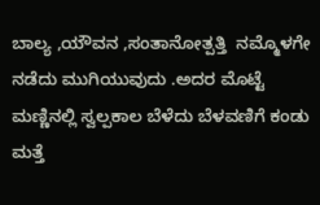ಬಾಲ್ಯ ,ಯೌವನ ,ಸಂತಾನೋತ್ಪತ್ತಿ  ನಮ್ಮೊಳಗೇ ನಡೆದು ಮುಗಿಯುವುದು .ಅದರ ಮೊಟ್ಟೆ ಮಣ್ಣಿನಲ್ಲಿ ಸ್ವಲ್ಪಕಾಲ ಬೆಳೆದು ಬೆಳವಣಿಗೆ ಕಂಡು ಮತ್ತೆ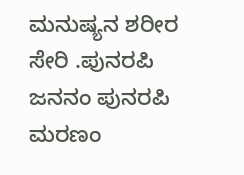ಮನುಷ್ಯನ ಶರೀರ ಸೇರಿ .ಪುನರಪಿ ಜನನಂ ಪುನರಪಿ ಮರಣಂ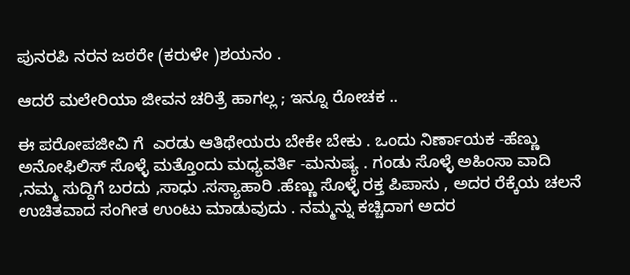ಪುನರಪಿ ನರನ ಜಠರೇ (ಕರುಳೇ )ಶಯನಂ .

ಆದರೆ ಮಲೇರಿಯಾ ಜೀವನ ಚರಿತ್ರೆ ಹಾಗಲ್ಲ ; ಇನ್ನೂ ರೋಚಕ ..

ಈ ಪರೋಪಜೀವಿ ಗೆ  ಎರಡು ಆತಿಥೇಯರು ಬೇಕೇ ಬೇಕು . ಒಂದು ನಿರ್ಣಾಯಕ -ಹೆಣ್ಣು ಅನೋಫಿಲಿಸ್ ಸೊಳ್ಳೆ ಮತ್ತೊಂದು ಮಧ್ಯವರ್ತಿ -ಮನುಷ್ಯ . ಗಂಡು ಸೊಳ್ಳೆ ಅಹಿಂಸಾ ವಾದಿ ,ನಮ್ಮ ಸುದ್ದಿಗೆ ಬರದು ,ಸಾಧು .ಸಸ್ಯಾಹಾರಿ .ಹೆಣ್ಣು ಸೊಳ್ಳೆ ರಕ್ತ ಪಿಪಾಸು , ಅದರ ರೆಕ್ಕೆಯ ಚಲನೆ ಉಚಿತವಾದ ಸಂಗೀತ ಉಂಟು ಮಾಡುವುದು . ನಮ್ಮನ್ನು ಕಚ್ಚಿದಾಗ ಅದರ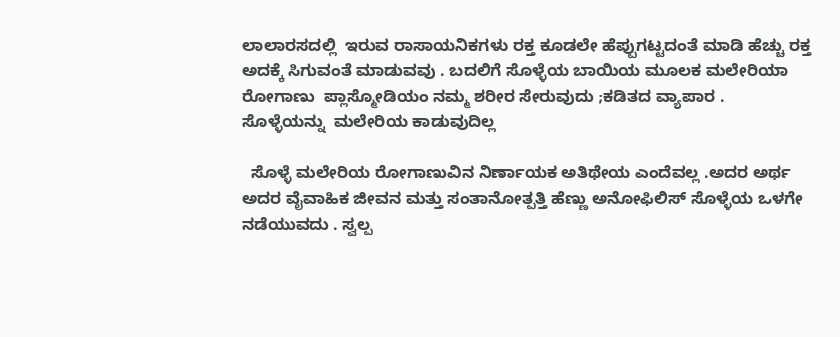ಲಾಲಾರಸದಲ್ಲಿ  ಇರುವ ರಾಸಾಯನಿಕಗಳು ರಕ್ತ ಕೂಡಲೇ ಹೆಪ್ಪುಗಟ್ಟದಂತೆ ಮಾಡಿ ಹೆಚ್ಚು ರಕ್ತ ಅದಕ್ಕೆ ಸಿಗುವಂತೆ ಮಾಡುವವು . ಬದಲಿಗೆ ಸೊಳ್ಳೆಯ ಬಾಯಿಯ ಮೂಲಕ ಮಲೇರಿಯಾ ರೋಗಾಣು  ಪ್ಲಾಸ್ಮೋಡಿಯಂ ನಮ್ಮ ಶರೀರ ಸೇರುವುದು ;ಕಡಿತದ ವ್ಯಾಪಾರ . ಸೊಳ್ಳೆಯನ್ನು  ಮಲೇರಿಯ ಕಾಡುವುದಿಲ್ಲ

  ಸೊಳ್ಳೆ ಮಲೇರಿಯ ರೋಗಾಣುವಿನ ನಿರ್ಣಾಯಕ ಅತಿಥೇಯ ಎಂದೆವಲ್ಲ .ಅದರ ಅರ್ಥ ಅದರ ವೈವಾಹಿಕ ಜೀವನ ಮತ್ತು ಸಂತಾನೋತ್ಪತ್ತಿ ಹೆಣ್ಣು ಅನೋಫಿಲಿಸ್ ಸೊಳ್ಳೆಯ ಒಳಗೇ ನಡೆಯುವದು . ಸ್ವಲ್ಪ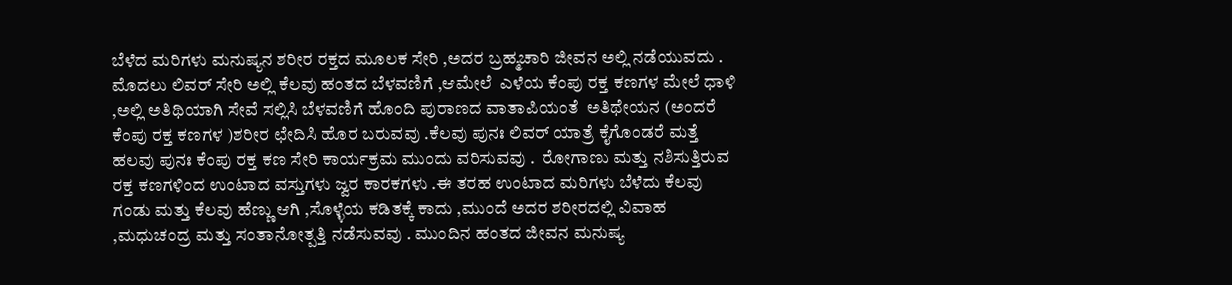ಬೆಳೆದ ಮರಿಗಳು ಮನುಷ್ಯನ ಶರೀರ ರಕ್ತದ ಮೂಲಕ ಸೇರಿ ,ಅದರ ಬ್ರಹ್ಮಚಾರಿ ಜೀವನ ಅಲ್ಲಿ ನಡೆಯುವದು . ಮೊದಲು ಲಿವರ್ ಸೇರಿ ಅಲ್ಲಿ ಕೆಲವು ಹಂತದ ಬೆಳವಣಿಗೆ ,ಆಮೇಲೆ  ಎಳೆಯ ಕೆಂಪು ರಕ್ತ ಕಣಗಳ ಮೇಲೆ ಧಾಳಿ ,ಅಲ್ಲಿ ಅತಿಥಿಯಾಗಿ ಸೇವೆ ಸಲ್ಲಿಸಿ ಬೆಳವಣಿಗೆ ಹೊಂದಿ ಪುರಾಣದ ವಾತಾಪಿಯಂತೆ  ಅತಿಥೇಯನ (ಅಂದರೆ ಕೆಂಪು ರಕ್ತ ಕಣಗಳ )ಶರೀರ ಛೇದಿಸಿ ಹೊರ ಬರುವವು .ಕೆಲವು ಪುನಃ ಲಿವರ್ ಯಾತ್ರೆ ಕೈಗೊಂಡರೆ ಮತ್ತೆ ಹಲವು ಪುನಃ ಕೆಂಪು ರಕ್ತ ಕಣ ಸೇರಿ ಕಾರ್ಯಕ್ರಮ ಮುಂದು ವರಿಸುವವು .  ರೋಗಾಣು ಮತ್ತು ನಶಿಸುತ್ತಿರುವ ರಕ್ತ ಕಣಗಳಿಂದ ಉಂಟಾದ ವಸ್ತುಗಳು ಜ್ವರ ಕಾರಕಗಳು .ಈ ತರಹ ಉಂಟಾದ ಮರಿಗಳು ಬೆಳೆದು ಕೆಲವು ಗಂಡು ಮತ್ತು ಕೆಲವು ಹೆಣ್ಣು ಆಗಿ ,ಸೊಳ್ಳೆಯ ಕಡಿತಕ್ಕೆ ಕಾದು ,ಮುಂದೆ ಅದರ ಶರೀರದಲ್ಲಿ ವಿವಾಹ ,ಮಧುಚಂದ್ರ ಮತ್ತು ಸಂತಾನೋತ್ಪತ್ತಿ ನಡೆಸುವವು . ಮುಂದಿನ ಹಂತದ ಜೀವನ ಮನುಷ್ಯ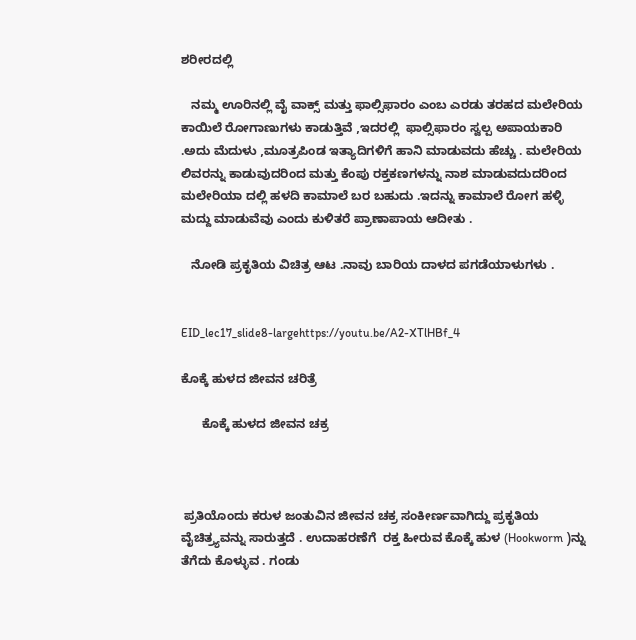ಶರೀರದಲ್ಲಿ

   ನಮ್ಮ ಊರಿನಲ್ಲಿ ವೈ ವಾಕ್ಸ್ ಮತ್ತು ಫಾಲ್ಸಿಫಾರಂ ಎಂಬ ಎರಡು ತರಹದ ಮಲೇರಿಯ ಕಾಯಿಲೆ ರೋಗಾಣುಗಳು ಕಾಡುತ್ತಿವೆ ,ಇದರಲ್ಲಿ  ಫಾಲ್ಸಿಫಾರಂ ಸ್ವಲ್ಪ ಅಪಾಯಕಾರಿ .ಅದು ಮೆದುಳು ,ಮೂತ್ರಪಿಂಡ ಇತ್ಯಾದಿಗಳಿಗೆ ಹಾನಿ ಮಾಡುವದು ಹೆಚ್ಚು . ಮಲೇರಿಯ ಲಿವರನ್ನು ಕಾಡುವುದರಿಂದ ಮತ್ತು ಕೆಂಪು ರಕ್ತಕಣಗಳನ್ನು ನಾಶ ಮಾಡುವದುದರಿಂದ ಮಲೇರಿಯಾ ದಲ್ಲಿ ಹಳದಿ ಕಾಮಾಲೆ ಬರ ಬಹುದು .ಇದನ್ನು ಕಾಮಾಲೆ ರೋಗ ಹಳ್ಳಿ ಮದ್ದು ಮಾಡುವೆವು ಎಂದು ಕುಳಿತರೆ ಪ್ರಾಣಾಪಾಯ ಆದೀತು .

   ನೋಡಿ ಪ್ರಕೃತಿಯ ವಿಚಿತ್ರ ಆಟ .ನಾವು ಬಾರಿಯ ದಾಳದ ಪಗಡೆಯಾಳುಗಳು .


EID_lec17_slide8-largehttps://youtu.be/A2-XTlHBf_4

ಕೊಕ್ಕೆ ಹುಳದ ಜೀವನ ಚರಿತ್ರೆ

      ಕೊಕ್ಕೆ ಹುಳದ ಜೀವನ ಚಕ್ರ



 ಪ್ರತಿಯೊಂದು ಕರುಳ ಜಂತುವಿನ ಜೀವನ ಚಕ್ರ ಸಂಕೀರ್ಣವಾಗಿದ್ದು ಪ್ರಕೃತಿಯ ವೈಚಿತ್ರ್ಯವನ್ನು ಸಾರುತ್ತದೆ . ಉದಾಹರಣೆಗೆ  ರಕ್ತ ಹೀರುವ ಕೊಕ್ಕೆ ಹುಳ (Hookworm )ನ್ನು ತೆಗೆದು ಕೊಳ್ಳುವ . ಗಂಡು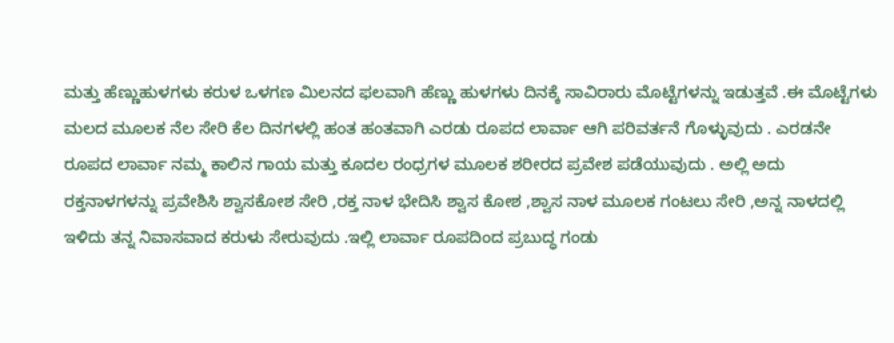ಮತ್ತು ಹೆಣ್ಣುಹುಳಗಳು ಕರುಳ ಒಳಗಣ ಮಿಲನದ ಫಲವಾಗಿ ಹೆಣ್ಣು ಹುಳಗಳು ದಿನಕ್ಕೆ ಸಾವಿರಾರು ಮೊಟ್ಟೆಗಳನ್ನು ಇಡುತ್ತವೆ .ಈ ಮೊಟ್ಟೆಗಳು ಮಲದ ಮೂಲಕ ನೆಲ ಸೇರಿ ಕೆಲ ದಿನಗಳಲ್ಲಿ ಹಂತ ಹಂತವಾಗಿ ಎರಡು ರೂಪದ ಲಾರ್ವಾ ಆಗಿ ಪರಿವರ್ತನೆ ಗೊಳ್ಳುವುದು . ಎರಡನೇ ರೂಪದ ಲಾರ್ವಾ ನಮ್ಮ ಕಾಲಿನ ಗಾಯ ಮತ್ತು ಕೂದಲ ರಂಧ್ರಗಳ ಮೂಲಕ ಶರೀರದ ಪ್ರವೇಶ ಪಡೆಯುವುದು . ಅಲ್ಲಿ ಅದು ರಕ್ತನಾಳಗಳನ್ನು ಪ್ರವೇಶಿಸಿ ಶ್ವಾಸಕೋಶ ಸೇರಿ ,ರಕ್ತ ನಾಳ ಭೇದಿಸಿ ಶ್ವಾಸ ಕೋಶ ,ಶ್ವಾಸ ನಾಳ ಮೂಲಕ ಗಂಟಲು ಸೇರಿ ,ಅನ್ನ ನಾಳದಲ್ಲಿ ಇಳಿದು ತನ್ನ ನಿವಾಸವಾದ ಕರುಳು ಸೇರುವುದು .ಇಲ್ಲಿ ಲಾರ್ವಾ ರೂಪದಿಂದ ಪ್ರಬುದ್ಧ ಗಂಡು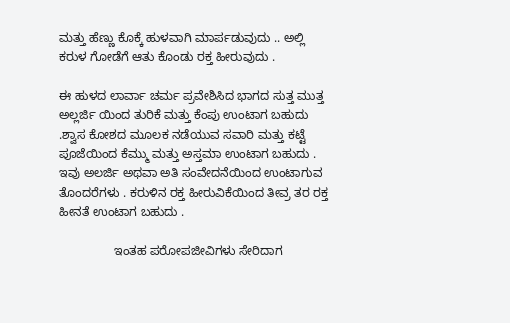ಮತ್ತು ಹೆಣ್ಣು ಕೊಕ್ಕೆ ಹುಳವಾಗಿ ಮಾರ್ಪಡುವುದು .. ಅಲ್ಲಿ ಕರುಳ ಗೋಡೆಗೆ ಆತು ಕೊಂಡು ರಕ್ತ ಹೀರುವುದು .

ಈ ಹುಳದ ಲಾರ್ವಾ ಚರ್ಮ ಪ್ರವೇಶಿಸಿದ ಭಾಗದ ಸುತ್ತ ಮುತ್ತ ಅಲ್ಲರ್ಜಿ ಯಿಂದ ತುರಿಕೆ ಮತ್ತು ಕೆಂಪು ಉಂಟಾಗ ಬಹುದು .ಶ್ವಾಸ ಕೋಶದ ಮೂಲಕ ನಡೆಯುವ ಸವಾರಿ ಮತ್ತು ಕಟ್ಟೆ  ಪೂಜೆಯಿಂದ ಕೆಮ್ಮು ಮತ್ತು ಅಸ್ತಮಾ ಉಂಟಾಗ ಬಹುದು . ಇವು ಅಲರ್ಜಿ ಅಥವಾ ಅತಿ ಸಂವೇದನೆಯಿಂದ ಉಂಟಾಗುವ ತೊಂದರೆಗಳು . ಕರುಳಿನ ರಕ್ತ ಹೀರುವಿಕೆಯಿಂದ ತೀವ್ರ ತರ ರಕ್ತ ಹೀನತೆ ಉಂಟಾಗ ಬಹುದು .

                ಇಂತಹ ಪರೋಪಜೀವಿಗಳು ಸೇರಿದಾಗ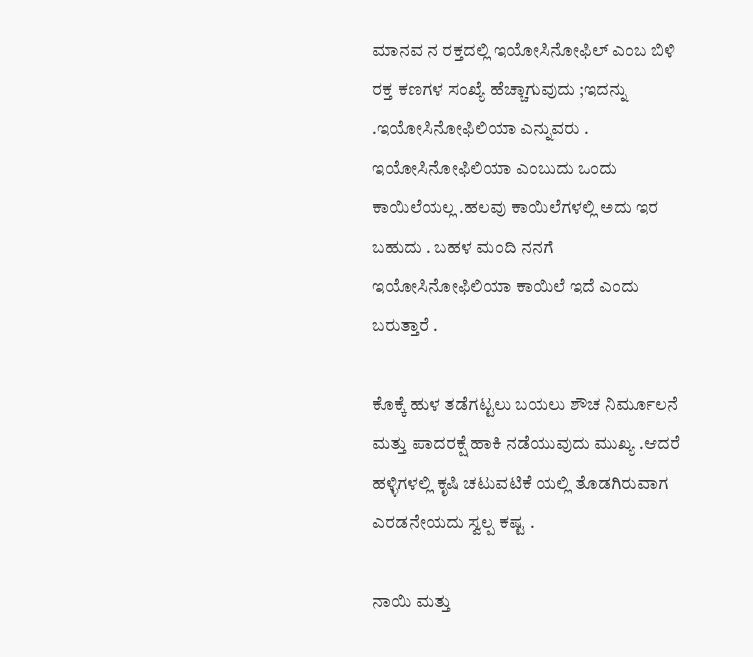ಮಾನವ ನ ರಕ್ತದಲ್ಲಿ ಇಯೋಸಿನೋಫಿಲ್ ಎಂಬ ಬಿಳಿ ರಕ್ತ ಕಣಗಳ ಸಂಖ್ಯೆ ಹೆಚ್ಚಾಗುವುದು ;ಇದನ್ನು .ಇಯೋಸಿನೋಫಿಲಿಯಾ ಎನ್ನುವರು . ಇಯೋಸಿನೋಫಿಲಿಯಾ ಎಂಬುದು ಒಂದು ಕಾಯಿಲೆಯಲ್ಲ .ಹಲವು ಕಾಯಿಲೆಗಳಲ್ಲಿ ಅದು ಇರ ಬಹುದು . ಬಹಳ ಮಂದಿ ನನಗೆ ಇಯೋಸಿನೋಫಿಲಿಯಾ ಕಾಯಿಲೆ ಇದೆ ಎಂದು ಬರುತ್ತಾರೆ .

ಕೊಕ್ಕೆ ಹುಳ ತಡೆಗಟ್ಟಲು ಬಯಲು ಶೌಚ ನಿರ್ಮೂಲನೆ ಮತ್ತು ಪಾದರಕ್ಷೆ ಹಾಕಿ ನಡೆಯುವುದು ಮುಖ್ಯ .ಆದರೆ ಹಳ್ಳಿಗಳಲ್ಲಿ ಕೃಷಿ ಚಟುವಟಿಕೆ ಯಲ್ಲಿ ತೊಡಗಿರುವಾಗ ಎರಡನೇಯದು ಸ್ವಲ್ಪ ಕಷ್ಟ .

ನಾಯಿ ಮತ್ತು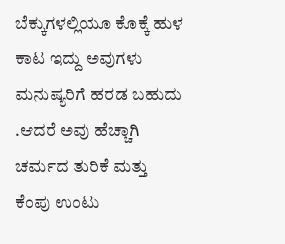ಬೆಕ್ಕುಗಳಲ್ಲಿಯೂ ಕೊಕ್ಕೆ ಹುಳ ಕಾಟ ಇದ್ದು ಅವುಗಳು ಮನುಷ್ಯರಿಗೆ ಹರಡ ಬಹುದು .ಆದರೆ ಅವು ಹೆಚ್ಚಾಗಿ ಚರ್ಮದ ತುರಿಕೆ ಮತ್ತು ಕೆಂಪು ಉಂಟು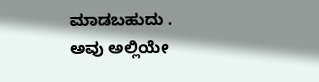ಮಾಡಬಹುದು . ಅವು ಅಲ್ಲಿಯೇ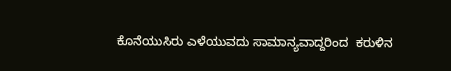ಕೊನೆಯುಸಿರು ಎಳೆಯುವದು ಸಾಮಾನ್ಯವಾದ್ದರಿಂದ  ಕರುಳಿನ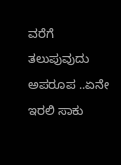ವರೆಗೆ ತಲುಪುವುದು ಅಪರೂಪ ..ಏನೇ ಇರಲಿ ಸಾಕು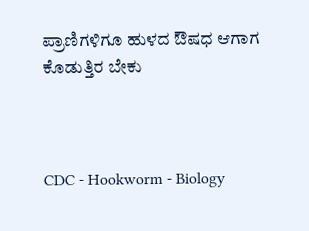ಪ್ರಾಣಿಗಳಿಗೂ ಹುಳದ ಔಷಧ ಆಗಾಗ ಕೊಡುತ್ತಿರ ಬೇಕು



CDC - Hookworm - Biology